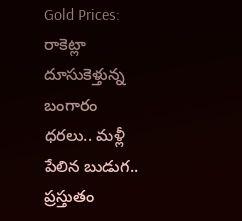Gold Prices: రాకెట్లా దూసుకెళ్తున్న బంగారం ధరలు.. మళ్లీ పేలిన బుడుగ.. ప్రస్తుతం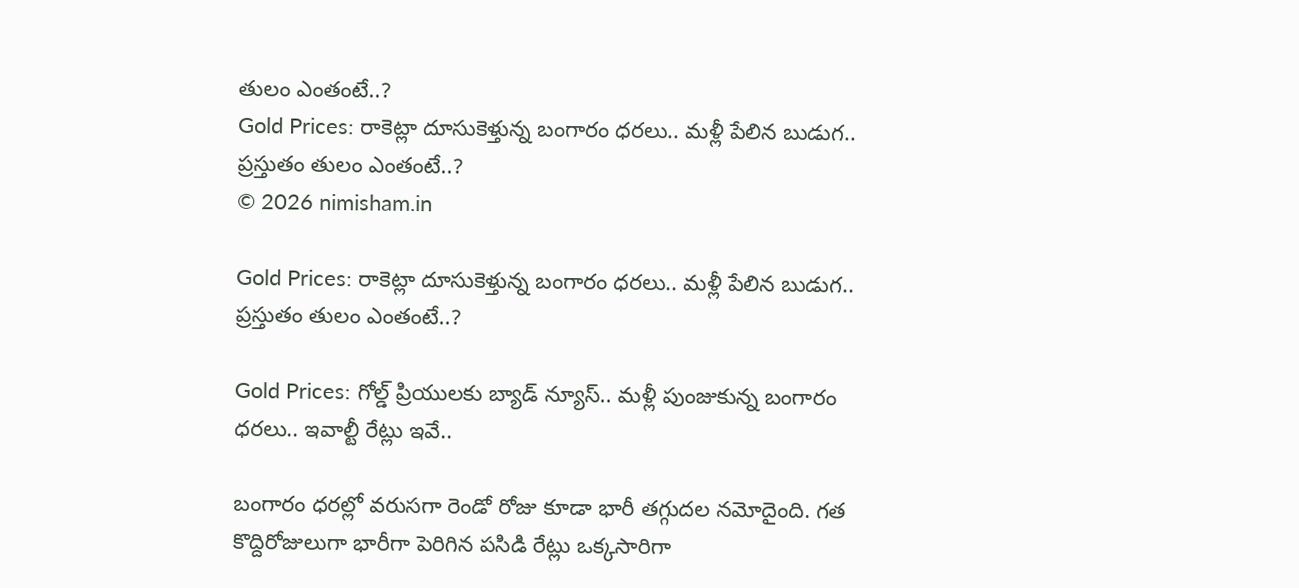తులం ఎంతంటే..?
Gold Prices: రాకెట్లా దూసుకెళ్తున్న బంగారం ధరలు.. మళ్లీ పేలిన బుడుగ.. ప్రస్తుతం తులం ఎంతంటే..?
© 2026 nimisham.in

Gold Prices: రాకెట్లా దూసుకెళ్తున్న బంగారం ధరలు.. మళ్లీ పేలిన బుడుగ.. ప్రస్తుతం తులం ఎంతంటే..?

Gold Prices: గోల్డ్ ప్రియులకు బ్యాడ్ న్యూస్.. మళ్లీ పుంజుకున్న బంగారం ధరలు.. ఇవాల్టీ రేట్లు ఇవే..

బంగారం ధరల్లో వరుసగా రెండో రోజు కూడా భారీ తగ్గుదల నమోదైంది. గత కొద్దిరోజులుగా భారీగా పెరిగిన పసిడి రేట్లు ఒక్కసారిగా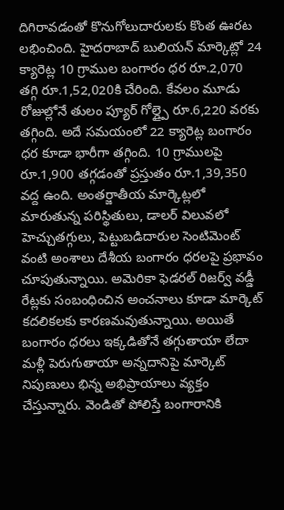దిగిరావడంతో కొనుగోలుదారులకు కొంత ఊరట లభించింది. హైదరాబాద్ బులియన్ మార్కెట్లో 24 క్యారెట్ల 10 గ్రాముల బంగారం ధర రూ.2,070 తగ్గి రూ.1,52,020కి చేరింది. కేవలం మూడు రోజుల్లోనే తులం ప్యూర్ గోల్డ్పై రూ.6,220 వరకు తగ్గింది. అదే సమయంలో 22 క్యారెట్ల బంగారం ధర కూడా భారీగా తగ్గింది. 10 గ్రాములపై రూ.1,900 తగ్గడంతో ప్రస్తుతం రూ.1,39,350 వద్ద ఉంది. అంతర్జాతీయ మార్కెట్లలో మారుతున్న పరిస్థితులు, డాలర్ విలువలో హెచ్చుతగ్గులు, పెట్టుబడిదారుల సెంటిమెంట్ వంటి అంశాలు దేశీయ బంగారం ధరలపై ప్రభావం చూపుతున్నాయి. అమెరికా ఫెడరల్ రిజర్వ్ వడ్డీ రేట్లకు సంబంధించిన అంచనాలు కూడా మార్కెట్ కదలికలకు కారణమవుతున్నాయి. అయితే బంగారం ధరలు ఇక్కడితోనే తగ్గుతాయా లేదా మళ్లీ పెరుగుతాయా అన్నదానిపై మార్కెట్ నిపుణులు భిన్న అభిప్రాయాలు వ్యక్తం చేస్తున్నారు. వెండితో పోలిస్తే బంగారానికి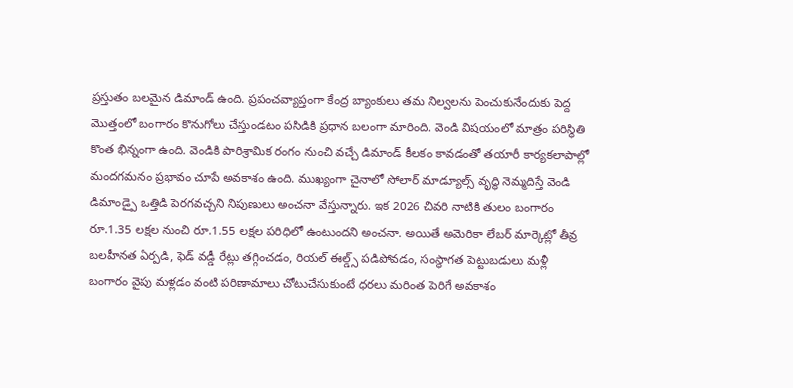ప్రస్తుతం బలమైన డిమాండ్ ఉంది. ప్రపంచవ్యాప్తంగా కేంద్ర బ్యాంకులు తమ నిల్వలను పెంచుకునేందుకు పెద్ద మొత్తంలో బంగారం కొనుగోలు చేస్తుండటం పసిడికి ప్రధాన బలంగా మారింది. వెండి విషయంలో మాత్రం పరిస్థితి కొంత భిన్నంగా ఉంది. వెండికి పారిశ్రామిక రంగం నుంచి వచ్చే డిమాండ్ కీలకం కావడంతో తయారీ కార్యకలాపాల్లో మందగమనం ప్రభావం చూపే అవకాశం ఉంది. ముఖ్యంగా చైనాలో సోలార్ మాడ్యూల్స్ వృద్ధి నెమ్మదిస్తే వెండి డిమాండ్పై ఒత్తిడి పెరగవచ్చని నిపుణులు అంచనా వేస్తున్నారు. ఇక 2026 చివరి నాటికి తులం బంగారం రూ.1.35 లక్షల నుంచి రూ.1.55 లక్షల పరిధిలో ఉంటుందని అంచనా. అయితే అమెరికా లేబర్ మార్కెట్లో తీవ్ర బలహీనత ఏర్పడి, ఫెడ్ వడ్డీ రేట్లు తగ్గించడం, రియల్ ఈల్డ్స్ పడిపోవడం, సంస్థాగత పెట్టుబడులు మళ్లీ బంగారం వైపు మళ్లడం వంటి పరిణామాలు చోటుచేసుకుంటే ధరలు మరింత పెరిగే అవకాశం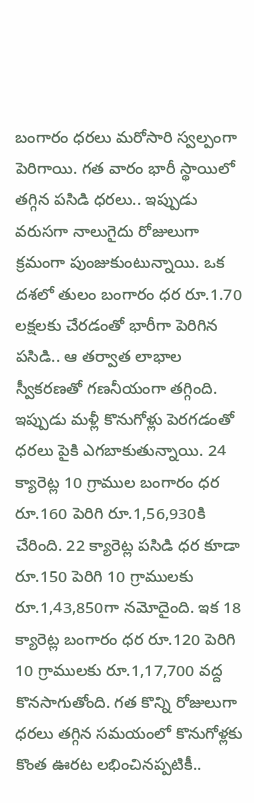బంగారం ధరలు మరోసారి స్వల్పంగా పెరిగాయి. గత వారం భారీ స్థాయిలో తగ్గిన పసిడి ధరలు.. ఇప్పుడు వరుసగా నాలుగైదు రోజులుగా క్రమంగా పుంజుకుంటున్నాయి. ఒక దశలో తులం బంగారం ధర రూ.1.70 లక్షలకు చేరడంతో భారీగా పెరిగిన పసిడి.. ఆ తర్వాత లాభాల స్వీకరణతో గణనీయంగా తగ్గింది. ఇప్పుడు మళ్లీ కొనుగోళ్లు పెరగడంతో ధరలు పైకి ఎగబాకుతున్నాయి. 24 క్యారెట్ల 10 గ్రాముల బంగారం ధర రూ.160 పెరిగి రూ.1,56,930కి చేరింది. 22 క్యారెట్ల పసిడి ధర కూడా రూ.150 పెరిగి 10 గ్రాములకు రూ.1,43,850గా నమోదైంది. ఇక 18 క్యారెట్ల బంగారం ధర రూ.120 పెరిగి 10 గ్రాములకు రూ.1,17,700 వద్ద కొనసాగుతోంది. గత కొన్ని రోజులుగా ధరలు తగ్గిన సమయంలో కొనుగోళ్లకు కొంత ఊరట లభించినప్పటికీ..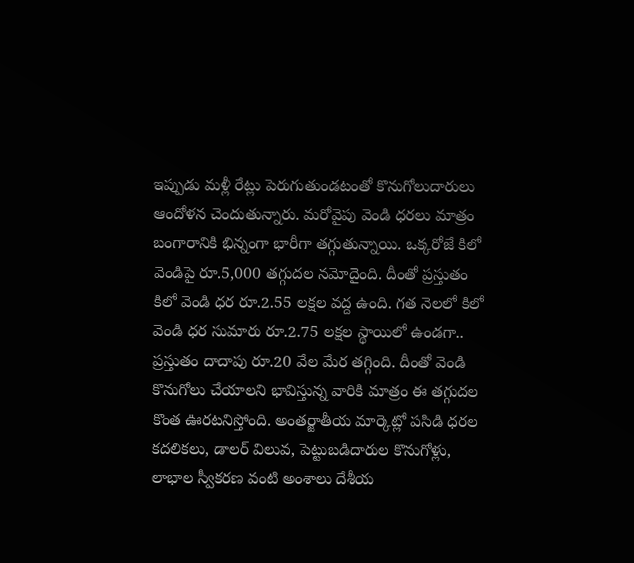ఇప్పుడు మళ్లీ రేట్లు పెరుగుతుండటంతో కొనుగోలుదారులు ఆందోళన చెందుతున్నారు. మరోవైపు వెండి ధరలు మాత్రం బంగారానికి భిన్నంగా భారీగా తగ్గుతున్నాయి. ఒక్కరోజే కిలో వెండిపై రూ.5,000 తగ్గుదల నమోదైంది. దీంతో ప్రస్తుతం కిలో వెండి ధర రూ.2.55 లక్షల వద్ద ఉంది. గత నెలలో కిలో వెండి ధర సుమారు రూ.2.75 లక్షల స్థాయిలో ఉండగా.. ప్రస్తుతం దాదాపు రూ.20 వేల మేర తగ్గింది. దీంతో వెండి కొనుగోలు చేయాలని భావిస్తున్న వారికి మాత్రం ఈ తగ్గుదల కొంత ఊరటనిస్తోంది. అంతర్జాతీయ మార్కెట్లో పసిడి ధరల కదలికలు, డాలర్ విలువ, పెట్టుబడిదారుల కొనుగోళ్లు, లాభాల స్వీకరణ వంటి అంశాలు దేశీయ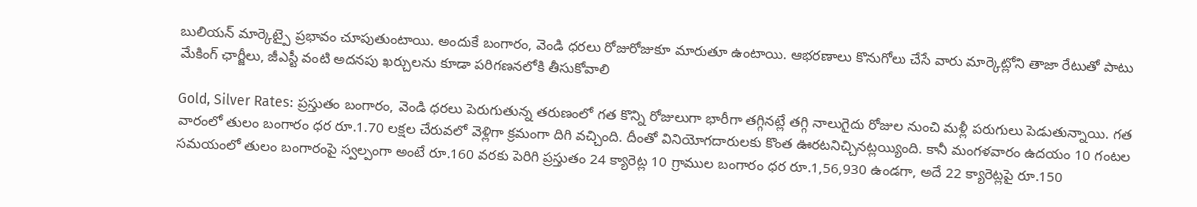బులియన్ మార్కెట్పై ప్రభావం చూపుతుంటాయి. అందుకే బంగారం, వెండి ధరలు రోజురోజుకూ మారుతూ ఉంటాయి. ఆభరణాలు కొనుగోలు చేసే వారు మార్కెట్లోని తాజా రేటుతో పాటు మేకింగ్ ఛార్జీలు, జీఎస్టీ వంటి అదనపు ఖర్చులను కూడా పరిగణనలోకి తీసుకోవాలి

Gold, Silver Rates: ప్రస్తుతం బంగారం, వెండి ధరలు పెరుగుతున్న తరుణంలో గత కొన్ని రోజులుగా భారీగా తగ్గినట్లే తగ్గి నాలుగైదు రోజుల నుంచి మళ్లీ పరుగులు పెడుతున్నాయి. గత వారంలో తులం బంగారం ధర రూ.1.70 లక్షల చేరువలో వెళ్లిగా క్రమంగా దిగి వచ్చింది. దీంతో వినియోగదారులకు కొంత ఊరటనిచ్చినట్లయ్యింది. కానీ మంగళవారం ఉదయం 10 గంటల సమయంలో తులం బంగారంపై స్వల్పంగా అంటే రూ.160 వరకు పెరిగి ప్రస్తుతం 24 క్యారెట్ల 10 గ్రాముల బంగారం ధర రూ.1,56,930 ఉండగా, అదే 22 క్యారెట్లపై రూ.150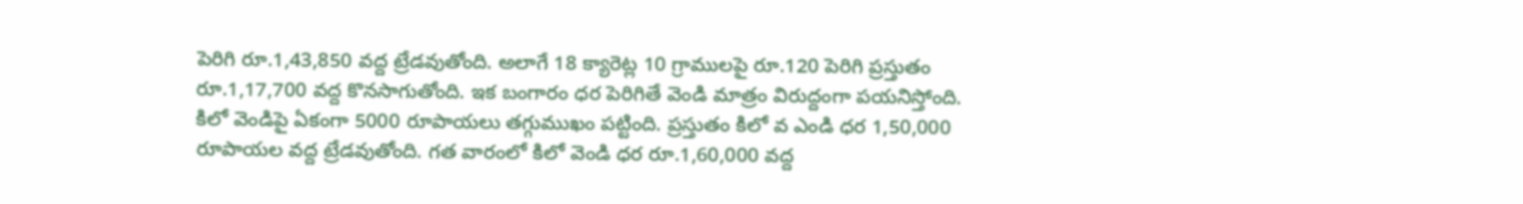పెరిగి రూ.1,43,850 వద్ద ట్రేడవుతోంది. అలాగే 18 క్యారెట్ల 10 గ్రాములపై రూ.120 పెరిగి ప్రస్తుతం రూ.1,17,700 వద్ద కొనసాగుతోంది. ఇక బంగారం ధర పెరిగితే వెండి మాత్రం విరుద్దంగా పయనిస్తోంది. కిలో వెండిపై ఏకంగా 5000 రూపాయలు తగ్గుముఖం పట్టింది. ప్రస్తుతం కిలో వ ఎండి ధర 1,50,000 రూపాయల వద్ద ట్రేడవుతోంది. గత వారంలో కిలో వెండి ధర రూ.1,60,000 వద్ద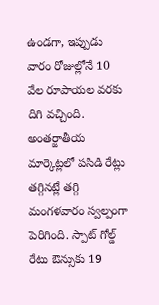ఉండగా, ఇప్పుడు వారం రోజుల్లోనే 10 వేల రూపాయల వరకు దిగి వచ్చింది. అంతర్జాతీయ మార్కెట్లలో పసిడి రేట్లు తగ్గినట్లే తగ్గి మంగళవారం స్వల్పంగా పెరిగింది. స్పాట్ గోల్డ్ రేటు ఔన్సుకు 19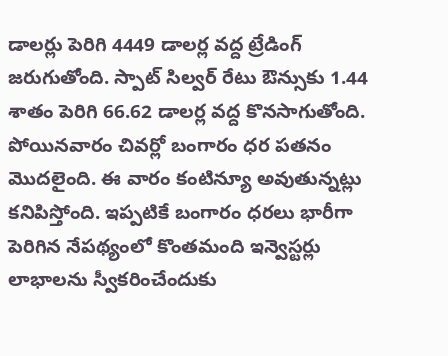డాలర్లు పెరిగి 4449 డాలర్ల వద్ద ట్రేడింగ్ జరుగుతోంది. స్పాట్ సిల్వర్ రేటు ఔన్సుకు 1.44 శాతం పెరిగి 66.62 డాలర్ల వద్ద కొనసాగుతోంది. పోయినవారం చివర్లో బంగారం ధర పతనం మొదలైంది. ఈ వారం కంటిన్యూ అవుతున్నట్లు కనిపిస్తోంది. ఇప్పటికే బంగారం ధరలు భారీగా పెరిగిన నేపథ్యంలో కొంతమంది ఇన్వెస్టర్లు లాభాలను స్వీకరించేందుకు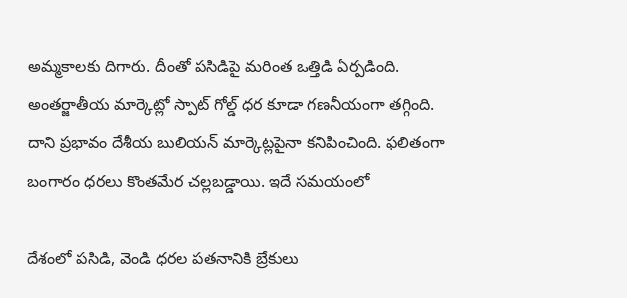అమ్మకాలకు దిగారు. దీంతో పసిడిపై మరింత ఒత్తిడి ఏర్పడింది. అంతర్జాతీయ మార్కెట్లో స్పాట్ గోల్డ్ ధర కూడా గణనీయంగా తగ్గింది. దాని ప్రభావం దేశీయ బులియన్ మార్కెట్లపైనా కనిపించింది. ఫలితంగా బంగారం ధరలు కొంతమేర చల్లబడ్డాయి. ఇదే సమయంలో

దేశంలో పసిడి, వెండి ధరల పతనానికి బ్రేకులు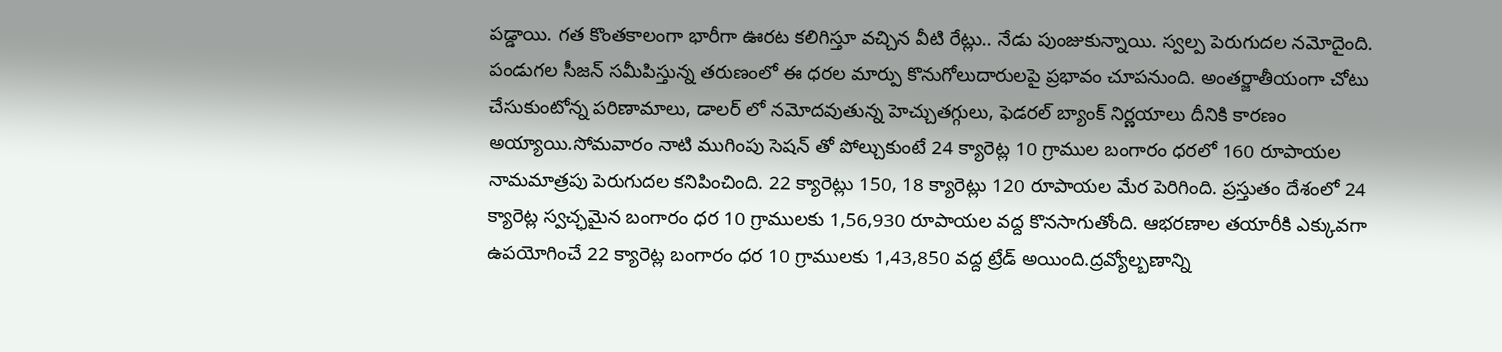పడ్డాయి. గత కొంతకాలంగా భారీగా ఊరట కలిగిస్తూ వచ్చిన వీటి రేట్లు.. నేడు పుంజుకున్నాయి. స్వల్ప పెరుగుదల నమోదైంది. పండుగల సీజన్ సమీపిస్తున్న తరుణంలో ఈ ధరల మార్పు కొనుగోలుదారులపై ప్రభావం చూపనుంది. అంతర్జాతీయంగా చోటు చేసుకుంటోన్న పరిణామాలు, డాలర్ లో నమోదవుతున్న హెచ్చుతగ్గులు, ఫెడరల్ బ్యాంక్ నిర్ణయాలు దీనికి కారణం అయ్యాయి.సోమవారం నాటి ముగింపు సెషన్ తో పోల్చుకుంటే 24 క్యారెట్ల 10 గ్రాముల బంగారం ధరలో 160 రూపాయల నామమాత్రపు పెరుగుదల కనిపించింది. 22 క్యారెట్లు 150, 18 క్యారెట్లు 120 రూపాయల మేర పెరిగింది. ప్రస్తుతం దేశంలో 24 క్యారెట్ల స్వచ్ఛమైన బంగారం ధర 10 గ్రాములకు 1,56,930 రూపాయల వద్ద కొనసాగుతోంది. ఆభరణాల తయారీకి ఎక్కువగా ఉపయోగించే 22 క్యారెట్ల బంగారం ధర 10 గ్రాములకు 1,43,850 వద్ద ట్రేడ్ అయింది.ద్రవ్యోల్బణాన్ని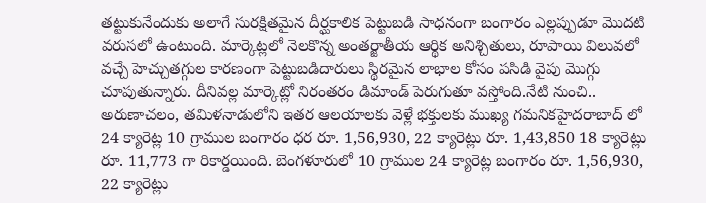తట్టుకునేందుకు అలాగే సురక్షితమైన దీర్ఘకాలిక పెట్టుబడి సాధనంగా బంగారం ఎల్లప్పుడూ మొదటి వరుసలో ఉంటుంది. మార్కెట్లలో నెలకొన్న అంతర్జాతీయ ఆర్థిక అనిశ్చితులు, రూపాయి విలువలో వచ్చే హెచ్చుతగ్గుల కారణంగా పెట్టుబడిదారులు స్థిరమైన లాభాల కోసం పసిడి వైపు మొగ్గు చూపుతున్నారు. దీనివల్ల మార్కెట్లో నిరంతరం డిమాండ్ పెరుగుతూ వస్తోంది.నేటి నుంచి.. అరుణాచలం, తమిళనాడులోని ఇతర ఆలయాలకు వెళ్లే భక్తులకు ముఖ్య గమనికహైదరాబాద్ లో 24 క్యారెట్ల 10 గ్రాముల బంగారం ధర రూ. 1,56,930, 22 క్యారెట్లు రూ. 1,43,850 18 క్యారెట్లు రూ. 11,773 గా రికార్డయింది. బెంగళూరులో 10 గ్రాముల 24 క్యారెట్ల బంగారం రూ. 1,56,930, 22 క్యారెట్లు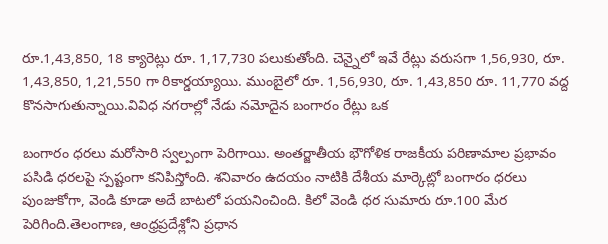రూ.1,43,850, 18 క్యారెట్లు రూ. 1,17,730 పలుకుతోంది. చెన్నైలో ఇవే రేట్లు వరుసగా 1,56,930, రూ. 1,43,850, 1,21,550 గా రికార్డయ్యాయి. ముంబైలో రూ. 1,56,930, రూ. 1,43,850 రూ. 11,770 వద్ద కొనసాగుతున్నాయి.వివిధ నగరాల్లో నేడు నమోదైన బంగారం రేట్లు ఒక

బంగారం ధరలు మరోసారి స్వల్పంగా పెరిగాయి. అంతర్జాతీయ భౌగోళిక రాజకీయ పరిణామాల ప్రభావం పసిడి ధరలపై స్పష్టంగా కనిపిస్తోంది. శనివారం ఉదయం నాటికి దేశీయ మార్కెట్లో బంగారం ధరలు పుంజుకోగా, వెండి కూడా అదే బాటలో పయనించింది. కిలో వెండి ధర సుమారు రూ.100 మేర పెరిగింది.తెలంగాణ, ఆంధ్రప్రదేశ్లోని ప్రధాన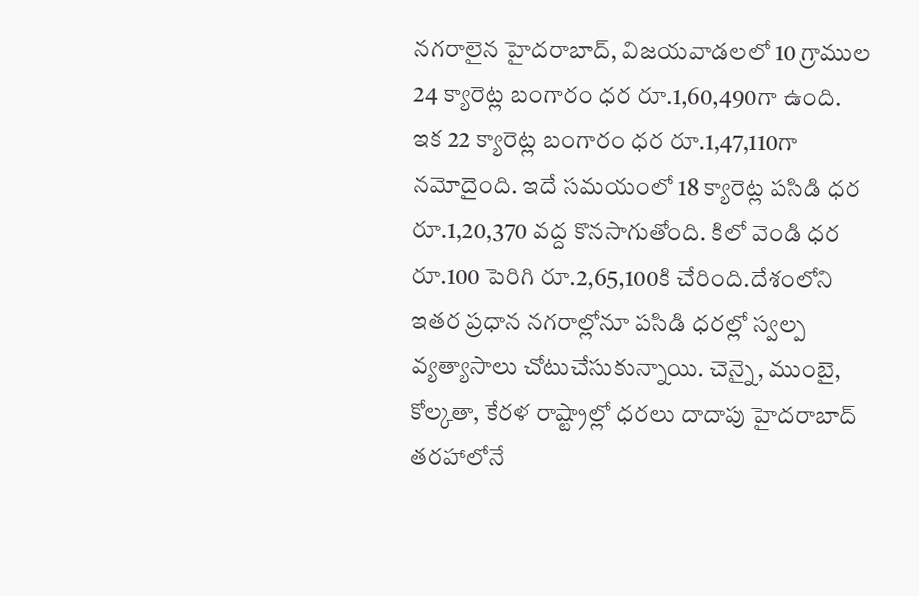నగరాలైన హైదరాబాద్, విజయవాడలలో 10 గ్రాముల 24 క్యారెట్ల బంగారం ధర రూ.1,60,490గా ఉంది. ఇక 22 క్యారెట్ల బంగారం ధర రూ.1,47,110గా నమోదైంది. ఇదే సమయంలో 18 క్యారెట్ల పసిడి ధర రూ.1,20,370 వద్ద కొనసాగుతోంది. కిలో వెండి ధర రూ.100 పెరిగి రూ.2,65,100కి చేరింది.దేశంలోని ఇతర ప్రధాన నగరాల్లోనూ పసిడి ధరల్లో స్వల్ప వ్యత్యాసాలు చోటుచేసుకున్నాయి. చెన్నై, ముంబై, కోల్కతా, కేరళ రాష్ట్రాల్లో ధరలు దాదాపు హైదరాబాద్ తరహాలోనే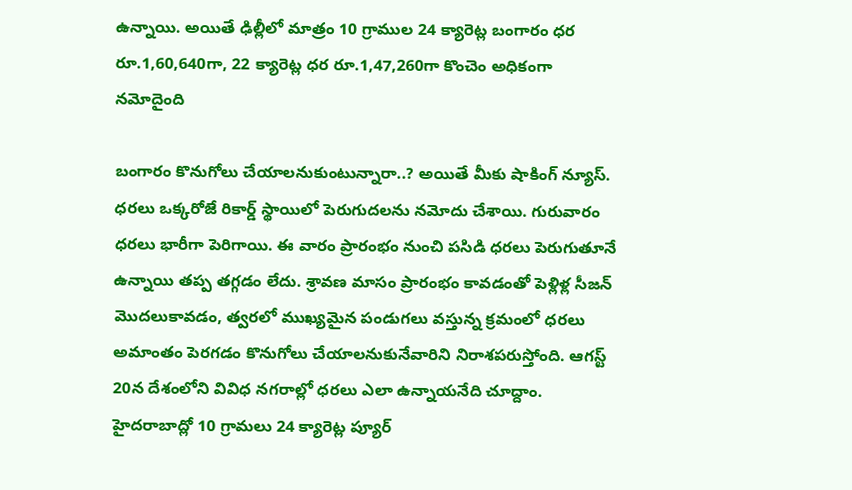ఉన్నాయి. అయితే ఢిల్లీలో మాత్రం 10 గ్రాముల 24 క్యారెట్ల బంగారం ధర రూ.1,60,640గా, 22 క్యారెట్ల ధర రూ.1,47,260గా కొంచెం అధికంగా నమోదైంది

బంగారం కొనుగోలు చేయాలనుకుంటున్నారా..? అయితే మీకు షాకింగ్ న్యూస్. ధరలు ఒక్కరోజే రికార్డ్ స్థాయిలో పెరుగుదలను నమోదు చేశాయి. గురువారం ధరలు భారీగా పెరిగాయి. ఈ వారం ప్రారంభం నుంచి పసిడి ధరలు పెరుగుతూనే ఉన్నాయి తప్ప తగ్గడం లేదు. శ్రావణ మాసం ప్రారంభం కావడంతో పెళ్లిళ్ల సీజన్ మొదలుకావడం, త్వరలో ముఖ్యమైన పండుగలు వస్తున్న క్రమంలో ధరలు అమాంతం పెరగడం కొనుగోలు చేయాలనుకునేవారిని నిరాశపరుస్తోంది. ఆగస్ట్ 20న దేశంలోని వివిధ నగరాల్లో ధరలు ఎలా ఉన్నాయనేది చూద్దాం. హైదరాబాద్లో 10 గ్రామలు 24 క్యారెట్ల ప్యూర్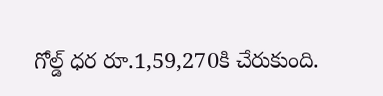గోల్డ్ ధర రూ.1,59,270కి చేరుకుంది.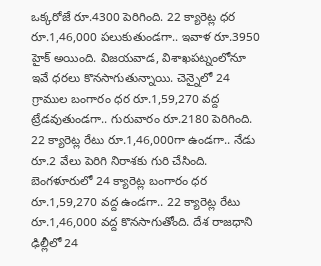ఒక్కరోజే రూ.4300 పెరిగింది. 22 క్యారెట్ల ధర రూ.1,46,000 పలుకుతుండగా.. ఇవాళ రూ.3950 హైక్ అయింది. విజయవాడ, విశాఖపట్నంలోనూ ఇవే ధరలు కొనసాగుతున్నాయి. చెన్నైలో 24 గ్రాముల బంగారం ధర రూ.1,59,270 వద్ద ట్రేడవుతుండగా.. గురువారం రూ.2180 పెరిగింది. 22 క్యారెట్ల రేటు రూ.1,46,000గా ఉండగా.. నేడు రూ.2 వేలు పెరిగి నిరాశకు గురి చేసింది. బెంగళూరులో 24 క్యారెట్ల బంగారం ధర రూ.1,59,270 వద్ద ఉండగా.. 22 క్యారెట్ల రేటు రూ.1,46,000 వద్ద కొనసాగుతోంది. దేశ రాజధాని ఢిల్లీలో 24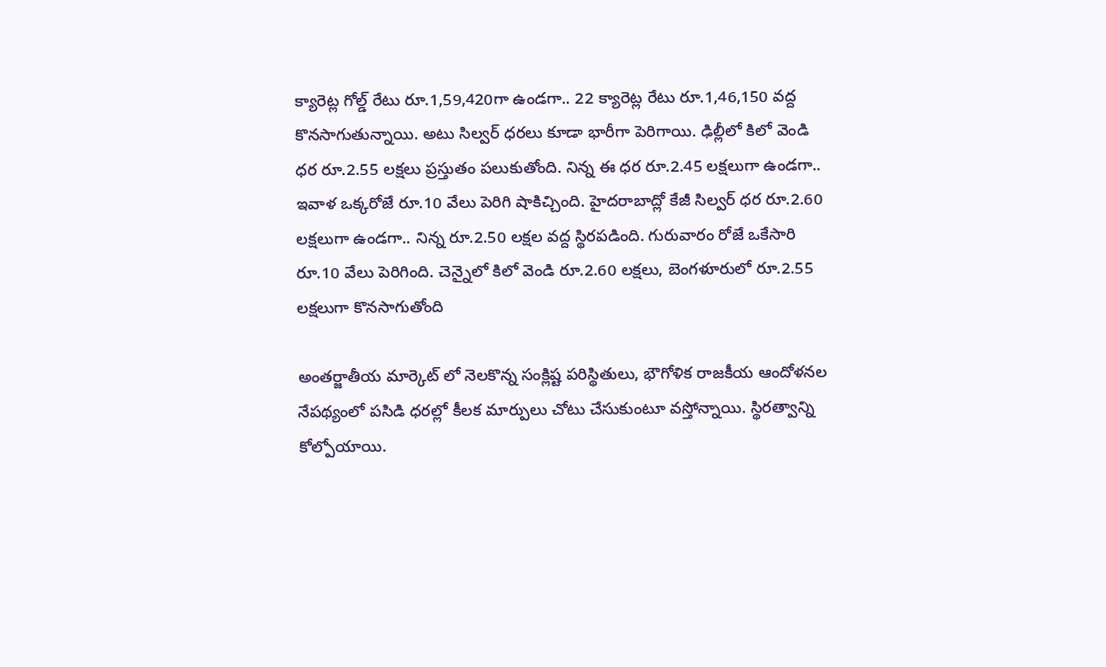క్యారెట్ల గోల్డ్ రేటు రూ.1,59,420గా ఉండగా.. 22 క్యారెట్ల రేటు రూ.1,46,150 వద్ద కొనసాగుతున్నాయి. అటు సిల్వర్ ధరలు కూడా భారీగా పెరిగాయి. ఢిల్లీలో కిలో వెండి ధర రూ.2.55 లక్షలు ప్రస్తుతం పలుకుతోంది. నిన్న ఈ ధర రూ.2.45 లక్షలుగా ఉండగా.. ఇవాళ ఒక్కరోజే రూ.10 వేలు పెరిగి షాకిచ్చింది. హైదరాబాద్లో కేజీ సిల్వర్ ధర రూ.2.60 లక్షలుగా ఉండగా.. నిన్న రూ.2.50 లక్షల వద్ద స్థిరపడింది. గురువారం రోజే ఒకేసారి రూ.10 వేలు పెరిగింది. చెన్నైలో కిలో వెండి రూ.2.60 లక్షలు, బెంగళూరులో రూ.2.55 లక్షలుగా కొనసాగుతోంది

అంతర్జాతీయ మార్కెట్ లో నెలకొన్న సంక్లిష్ట పరిస్థితులు, భౌగోళిక రాజకీయ ఆందోళనల నేపథ్యంలో పసిడి ధరల్లో కీలక మార్పులు చోటు చేసుకుంటూ వస్తోన్నాయి. స్థిరత్వాన్ని కోల్పోయాయి.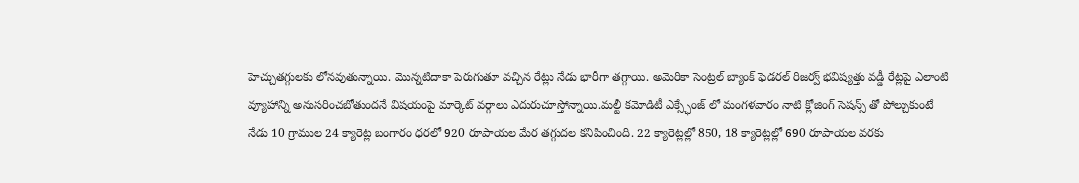హెచ్చుతగ్గులకు లోనవుతున్నాయి. మొన్నటిదాకా పెరుగుతూ వచ్చిన రేట్లు నేడు భారీగా తగ్గాయి. అమెరికా సెంట్రల్ బ్యాంక్ ఫెడరల్ రిజర్వ్ భవిష్యత్తు వడ్డీ రేట్లపై ఎలాంటి వ్యూహాన్ని అనుసరించబోతుందనే విషయంపై మార్కెట్ వర్గాలు ఎదురుచూస్తోన్నాయి.మల్టీ కమోడిటీ ఎక్స్ఛేంజ్ లో మంగళవారం నాటి క్లోజింగ్ సెషన్స్ తో పోల్చుకుంటే నేడు 10 గ్రాముల 24 క్యారెట్ల బంగారం ధరలో 920 రూపాయల మేర తగ్గుదల కనిపించింది. 22 క్యారెట్లల్లో 850, 18 క్యారెట్లల్లో 690 రూపాయల వరకు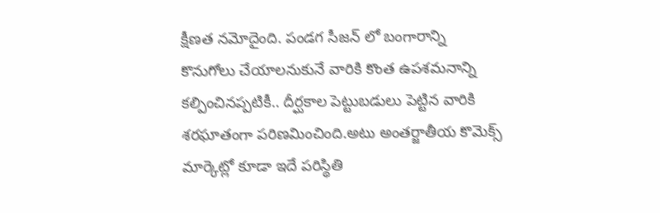క్షీణత నమోదైంది. పండగ సీజన్ లో బంగారాన్ని కొనుగోలు చేయాలనుకునే వారికి కొంత ఉపశమనాన్ని కల్పించినప్పటికీ.. దీర్ఘకాల పెట్టుబడులు పెట్టిన వారికి శరఘాతంగా పరిణమించింది.అటు అంతర్జాతీయ కొమెక్స్ మార్కెట్లో కూడా ఇదే పరిస్థితి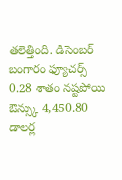తలెత్తింది. డిసెంబర్ బంగారం ఫ్యూచర్స్ 0.28 శాతం నష్టపోయి ఔన్స్కు 4,450.80 డాలర్ల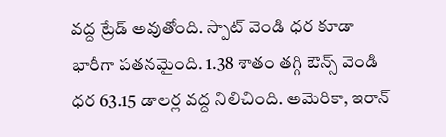వద్ద ట్రేడ్ అవుతోంది. స్పాట్ వెండి ధర కూడా భారీగా పతనమైంది. 1.38 శాతం తగ్గి ఔన్స్ వెండి ధర 63.15 డాలర్ల వద్ద నిలిచింది. అమెరికా, ఇరాన్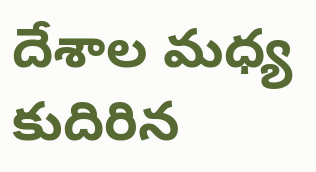దేశాల మధ్య కుదిరిన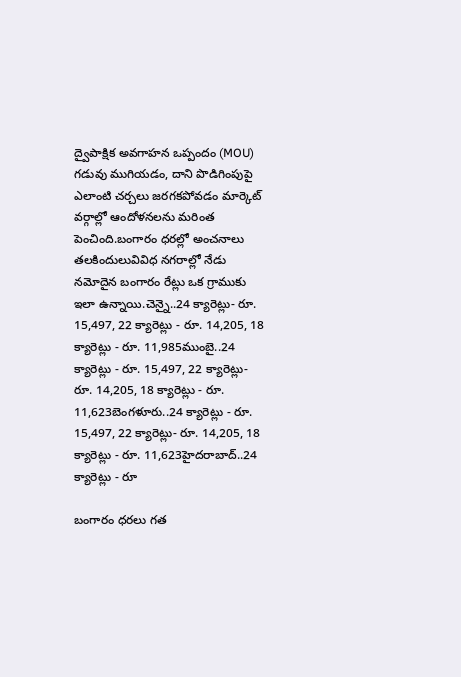ద్వైపాక్షిక అవగాహన ఒప్పందం (MOU) గడువు ముగియడం, దాని పొడిగింపుపై ఎలాంటి చర్చలు జరగకపోవడం మార్కెట్ వర్గాల్లో ఆందోళనలను మరింత పెంచింది.బంగారం ధరల్లో అంచనాలు తలకిందులువివిధ నగరాల్లో నేడు నమోదైన బంగారం రేట్లు ఒక గ్రాముకు ఇలా ఉన్నాయి.చెన్నై..24 క్యారెట్లు- రూ. 15,497, 22 క్యారెట్లు - రూ. 14,205, 18 క్యారెట్లు - రూ. 11,985ముంబై..24 క్యారెట్లు - రూ. 15,497, 22 క్యారెట్లు- రూ. 14,205, 18 క్యారెట్లు - రూ. 11,623బెంగళూరు..24 క్యారెట్లు - రూ. 15,497, 22 క్యారెట్లు- రూ. 14,205, 18 క్యారెట్లు - రూ. 11,623హైదరాబాద్..24 క్యారెట్లు - రూ

బంగారం ధరలు గత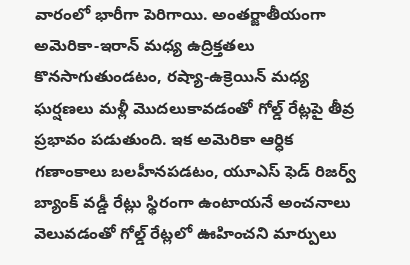వారంలో భారీగా పెరిగాయి. అంతర్జాతీయంగా అమెరికా-ఇరాన్ మధ్య ఉద్రిక్తతలు కొనసాగుతుండటం, రష్యా-ఉక్రెయిన్ మధ్య ఘర్షణలు మళ్లీ మొదలుకావడంతో గోల్డ్ రేట్లపై తీవ్ర ప్రభావం పడుతుంది. ఇక అమెరికా ఆర్ధిక గణాంకాలు బలహీనపడటం, యూఎస్ ఫెడ్ రిజర్వ్ బ్యాంక్ వడ్డీ రేట్లు స్థిరంగా ఉంటాయనే అంచనాలు వెలువడంతో గోల్డ్ రేట్లలో ఊహించని మార్పులు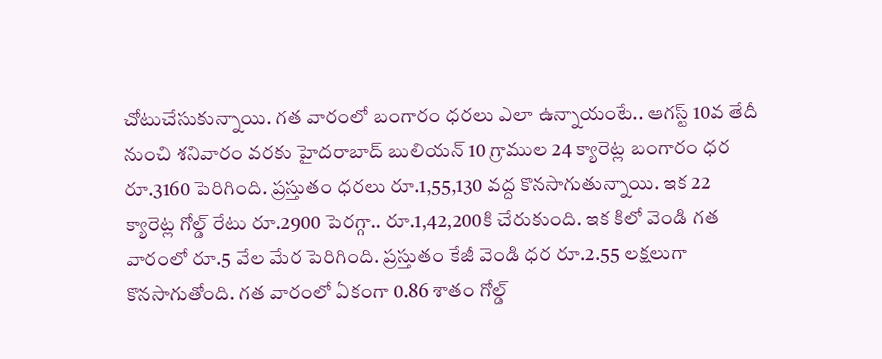చోటుచేసుకున్నాయి. గత వారంలో బంగారం ధరలు ఎలా ఉన్నాయంటే.. ఆగస్ట్ 10వ తేదీ నుంచి శనివారం వరకు హైదరాబాద్ బులియన్ 10 గ్రాముల 24 క్యారెట్ల బంగారం ధర రూ.3160 పెరిగింది. ప్రస్తుతం ధరలు రూ.1,55,130 వద్ద కొనసాగుతున్నాయి. ఇక 22 క్యారెట్ల గోల్డ్ రేటు రూ.2900 పెరగ్గా.. రూ.1,42,200కి చేరుకుంది. ఇక కిలో వెండి గత వారంలో రూ.5 వేల మేర పెరిగింది. ప్రస్తుతం కేజీ వెండి ధర రూ.2.55 లక్షలుగా కొనసాగుతోంది. గత వారంలో ఏకంగా 0.86 శాతం గోల్డ్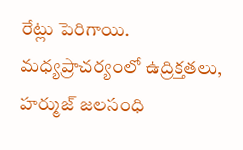రేట్లు పెరిగాయి. మధ్యప్రాచర్యంలో ఉద్రిక్తతలు, హర్ముజ్ జలసంధి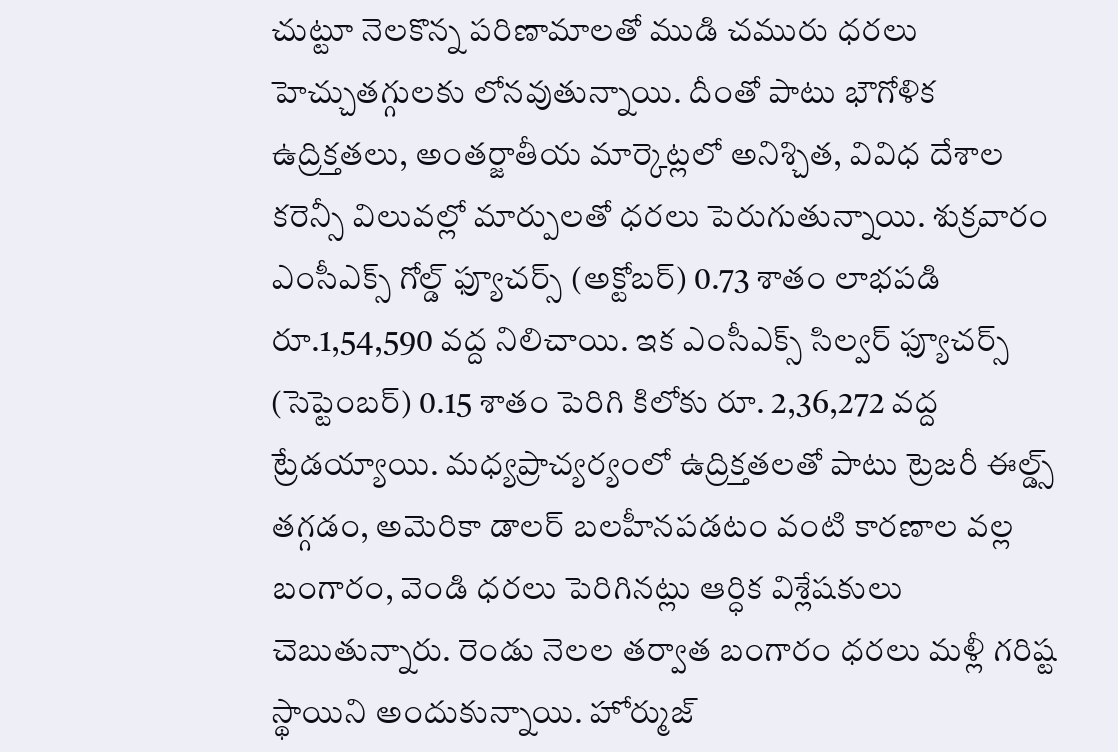చుట్టూ నెలకొన్న పరిణామాలతో ముడి చమురు ధరలు హెచ్చుతగ్గులకు లోనవుతున్నాయి. దీంతో పాటు భౌగోళిక ఉద్రిక్తతలు, అంతర్జాతీయ మార్కెట్లలో అనిశ్చిత, వివిధ దేశాల కరెన్సీ విలువల్లో మార్పులతో ధరలు పెరుగుతున్నాయి. శుక్రవారం ఎంసీఎక్స్ గోల్డ్ ఫ్యూచర్స్ (అక్టోబర్) 0.73 శాతం లాభపడి రూ.1,54,590 వద్ద నిలిచాయి. ఇక ఎంసీఎక్స్ సిల్వర్ ఫ్యూచర్స్ (సెప్టెంబర్) 0.15 శాతం పెరిగి కిలోకు రూ. 2,36,272 వద్ద ట్రేడయ్యాయి. మధ్యప్రాచ్యర్యంలో ఉద్రిక్తతలతో పాటు ట్రెజరీ ఈల్డ్స్ తగ్గడం, అమెరికా డాలర్ బలహీనపడటం వంటి కారణాల వల్ల బంగారం, వెండి ధరలు పెరిగినట్లు ఆర్ధిక విశ్లేషకులు చెబుతున్నారు. రెండు నెలల తర్వాత బంగారం ధరలు మళ్లీ గరిష్ట స్థాయిని అందుకున్నాయి. హోర్ముజ్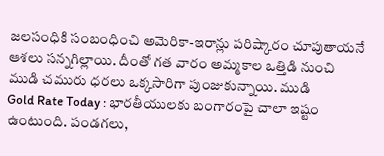జలసంధికి సంబంధించి అమెరికా-ఇరాన్లు పరిష్కారం చూపుతాయనే ఆశలు సన్నగిల్లాయి. దీంతో గత వారం అమ్మకాల ఒత్తిడి నుంచి ముడి చమురు ధరలు ఒక్కసారిగా పుంజుకున్నాయి. ముడి
Gold Rate Today : భారతీయులకు బంగారంపై చాలా ఇష్టం ఉంటుంది. పండగలు,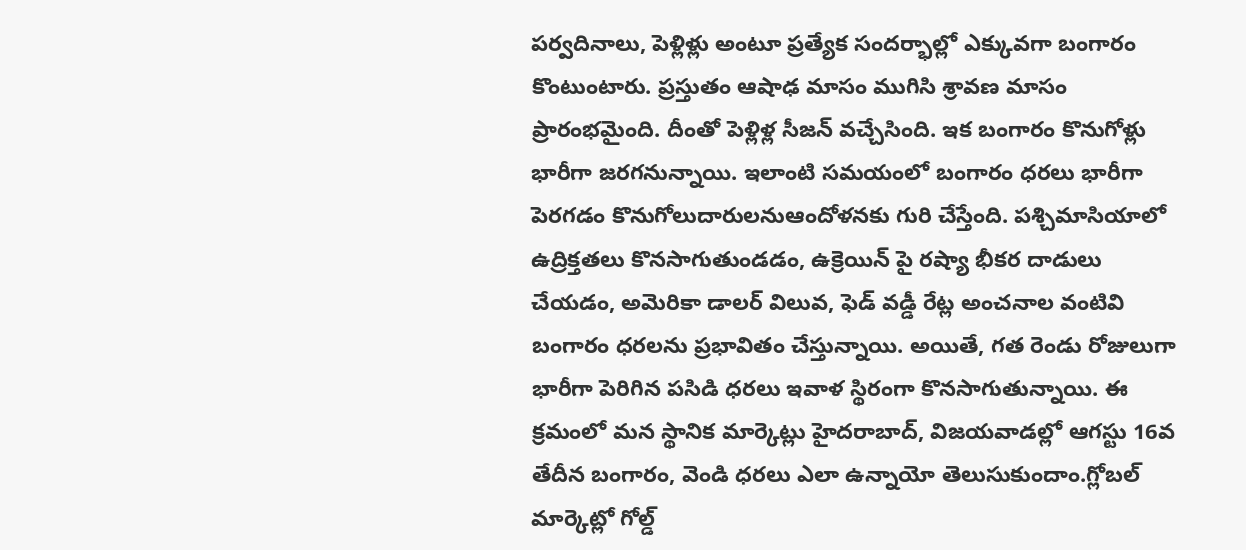పర్వదినాలు, పెళ్లిళ్లు అంటూ ప్రత్యేక సందర్భాల్లో ఎక్కువగా బంగారం కొంటుంటారు. ప్రస్తుతం ఆషాఢ మాసం ముగిసి శ్రావణ మాసం ప్రారంభమైంది. దీంతో పెళ్లిళ్ల సీజన్ వచ్చేసింది. ఇక బంగారం కొనుగోళ్లు భారీగా జరగనున్నాయి. ఇలాంటి సమయంలో బంగారం ధరలు భారీగా పెరగడం కొనుగోలుదారులనుఆందోళనకు గురి చేస్తేంది. పశ్చిమాసియాలో ఉద్రిక్తతలు కొనసాగుతుండడం, ఉక్రెయిన్ పై రష్యా భీకర దాడులు చేయడం, అమెరికా డాలర్ విలువ, ఫెడ్ వడ్డీ రేట్ల అంచనాల వంటివి బంగారం ధరలను ప్రభావితం చేస్తున్నాయి. అయితే, గత రెండు రోజులుగా భారీగా పెరిగిన పసిడి ధరలు ఇవాళ స్థిరంగా కొనసాగుతున్నాయి. ఈ క్రమంలో మన స్థానిక మార్కెట్లు హైదరాబాద్, విజయవాడల్లో ఆగస్టు 16వ తేదీన బంగారం, వెండి ధరలు ఎలా ఉన్నాయో తెలుసుకుందాం.గ్లోబల్ మార్కెట్లో గోల్డ్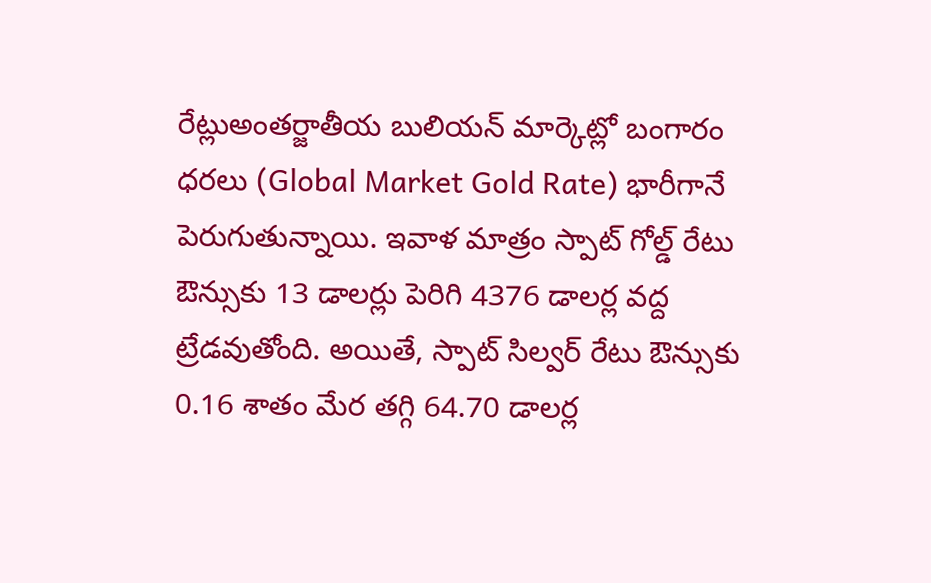రేట్లుఅంతర్జాతీయ బులియన్ మార్కెట్లో బంగారం ధరలు (Global Market Gold Rate) భారీగానే పెరుగుతున్నాయి. ఇవాళ మాత్రం స్పాట్ గోల్డ్ రేటు ఔన్సుకు 13 డాలర్లు పెరిగి 4376 డాలర్ల వద్ద ట్రేడవుతోంది. అయితే, స్పాట్ సిల్వర్ రేటు ఔన్సుకు 0.16 శాతం మేర తగ్గి 64.70 డాలర్ల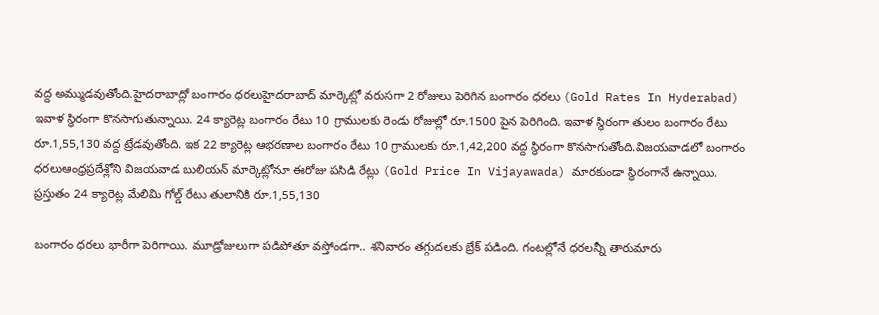వద్ద అమ్ముడవుతోంది.హైదరాబాద్లో బంగారం ధరలుహైదరాబాద్ మార్కెట్లో వరుసగా 2 రోజులు పెరిగిన బంగారం ధరలు (Gold Rates In Hyderabad) ఇవాళ స్థిరంగా కొనసాగుతున్నాయి. 24 క్యారెట్ల బంగారం రేటు 10 గ్రాములకు రెండు రోజుల్లో రూ.1500 పైన పెరిగింది. ఇవాళ స్థిరంగా తులం బంగారం రేటు రూ.1,55,130 వద్ద ట్రేడవుతోంది. ఇక 22 క్యారెట్ల ఆభరణాల బంగారం రేటు 10 గ్రాములకు రూ.1,42,200 వద్ద స్థిరంగా కొనసాగుతోంది.విజయవాడలో బంగారం ధరలుఆంధ్రప్రదేశ్లోని విజయవాడ బులియన్ మార్కెట్లోనూ ఈరోజు పసిడి రేట్లు (Gold Price In Vijayawada) మారకుండా స్థిరంగానే ఉన్నాయి. ప్రస్తుతం 24 క్యారెట్ల మేలిమి గోల్డ్ రేటు తులానికి రూ.1,55,130

బంగారం ధరలు భారీగా పెరిగాయి. మూడ్రోజులుగా పడిపోతూ వస్తోండగా.. శనివారం తగ్గుదలకు బ్రేక్ పడింది. గంటల్లోనే ధరలన్నీ తారుమారు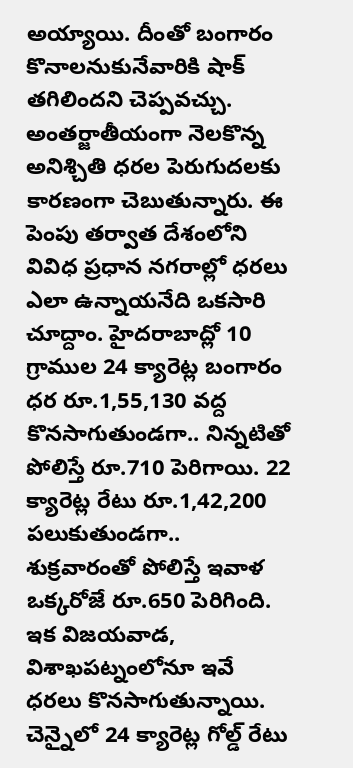అయ్యాయి. దీంతో బంగారం కొనాలనుకునేవారికి షాక్ తగిలిందని చెప్పవచ్చు. అంతర్జాతీయంగా నెలకొన్న అనిశ్చితి ధరల పెరుగుదలకు కారణంగా చెబుతున్నారు. ఈ పెంపు తర్వాత దేశంలోని వివిధ ప్రధాన నగరాల్లో ధరలు ఎలా ఉన్నాయనేది ఒకసారి చూద్దాం. హైదరాబాద్లో 10 గ్రాముల 24 క్యారెట్ల బంగారం ధర రూ.1,55,130 వద్ద కొనసాగుతుండగా.. నిన్నటితో పోలిస్తే రూ.710 పెరిగాయి. 22 క్యారెట్ల రేటు రూ.1,42,200 పలుకుతుండగా.. శుక్రవారంతో పోలిస్తే ఇవాళ ఒక్కరోజే రూ.650 పెరిగింది. ఇక విజయవాడ, విశాఖపట్నంలోనూ ఇవే ధరలు కొనసాగుతున్నాయి. చెన్నైలో 24 క్యారెట్ల గోల్డ్ రేటు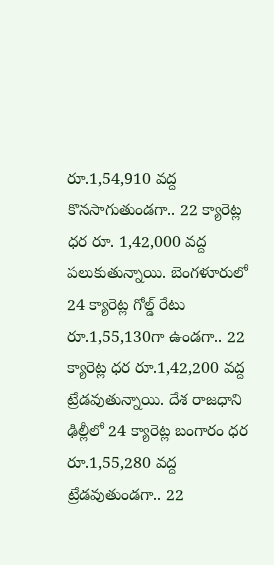రూ.1,54,910 వద్ద కొనసాగుతుండగా.. 22 క్యారెట్ల ధర రూ. 1,42,000 వద్ద పలుకుతున్నాయి. బెంగళూరులో 24 క్యారెట్ల గోల్డ్ రేటు రూ.1,55,130గా ఉండగా.. 22 క్యారెట్ల ధర రూ.1,42,200 వద్ద ట్రేడవుతున్నాయి. దేశ రాజధాని ఢిల్లీలో 24 క్యారెట్ల బంగారం ధర రూ.1,55,280 వద్ద ట్రేడవుతుండగా.. 22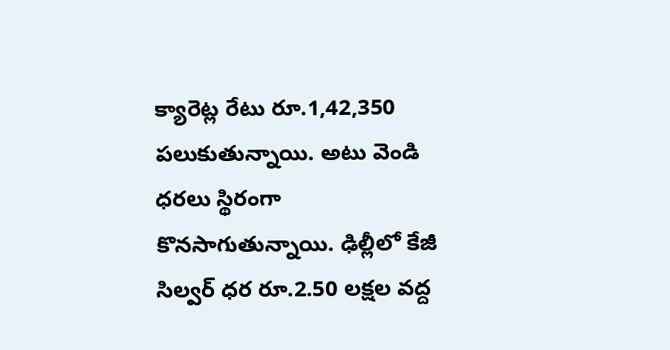క్యారెట్ల రేటు రూ.1,42,350 పలుకుతున్నాయి. అటు వెండి ధరలు స్థిరంగా కొనసాగుతున్నాయి. ఢిల్లీలో కేజీ సిల్వర్ ధర రూ.2.50 లక్షల వద్ద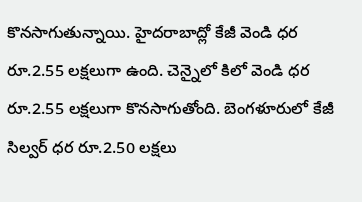కొనసాగుతున్నాయి. హైదరాబాద్లో కేజీ వెండి ధర రూ.2.55 లక్షలుగా ఉంది. చెన్నైలో కిలో వెండి ధర రూ.2.55 లక్షలుగా కొనసాగుతోంది. బెంగళూరులో కేజీ సిల్వర్ ధర రూ.2.50 లక్షలు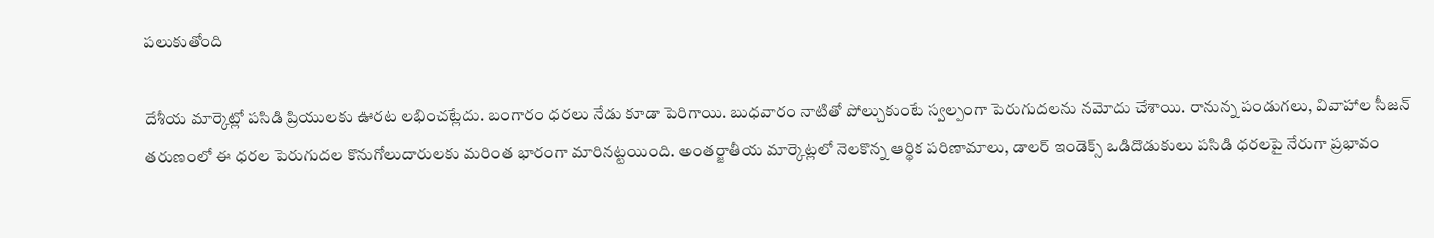పలుకుతోంది

దేశీయ మార్కెట్లో పసిడి ప్రియులకు ఊరట లభించట్లేదు. బంగారం ధరలు నేడు కూడా పెరిగాయి. బుధవారం నాటితో పోల్చుకుంటే స్వల్పంగా పెరుగుదలను నమోదు చేశాయి. రానున్న పండుగలు, వివాహాల సీజన్ తరుణంలో ఈ ధరల పెరుగుదల కొనుగోలుదారులకు మరింత భారంగా మారినట్టయింది. అంతర్జాతీయ మార్కెట్లలో నెలకొన్న ఆర్థిక పరిణామాలు, డాలర్ ఇండెక్స్ ఒడిదొడుకులు పసిడి ధరలపై నేరుగా ప్రభావం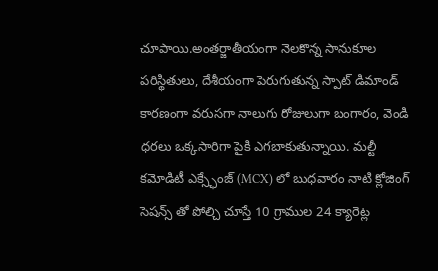చూపాయి.అంతర్జాతీయంగా నెలకొన్న సానుకూల పరిస్థితులు, దేశీయంగా పెరుగుతున్న స్పాట్ డిమాండ్ కారణంగా వరుసగా నాలుగు రోజులుగా బంగారం, వెండి ధరలు ఒక్కసారిగా పైకి ఎగబాకుతున్నాయి. మల్టీ కమోడిటీ ఎక్స్ఛేంజ్ (MCX) లో బుధవారం నాటి క్లోజింగ్ సెషన్స్ తో పోల్చి చూస్తే 10 గ్రాముల 24 క్యారెట్ల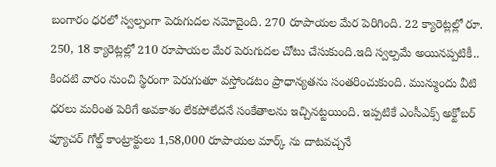బంగారం ధరలో స్వల్పంగా పెరుగుదల నమోదైంది. 270 రూపాయల మేర పెరిగింది. 22 క్యారెట్లల్లో రూ. 250, 18 క్యారెట్లల్లో 210 రూపాయల మేర పెరుగుదల చోటు చేసుకుంది.ఇది స్వల్పమే అయినప్పటికీ.. కిందటి వారం నుంచి స్థిరంగా పెరుగుతూ వస్తోండటం ప్రాధాన్యతను సంతరించుకుంది. మున్ముందు వీటి ధరలు మరింత పెరిగే అవకాశం లేకపోలేదనే సంకేతాలను ఇచ్చినట్టయింది. ఇప్పటికే ఎంసీఎక్స్ అక్టోబర్ ఫ్యూచర్ గోల్డ్ కాంట్రాక్టులు 1,58,000 రూపాయల మార్క్ ను దాటవచ్చనే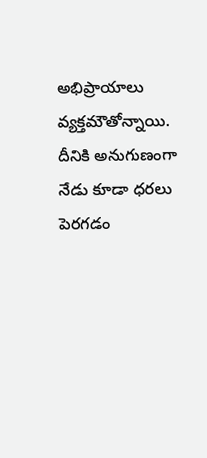అభిప్రాయాలు వ్యక్తమౌతోన్నాయి. దీనికి అనుగుణంగా నేడు కూడా ధరలు పెరగడం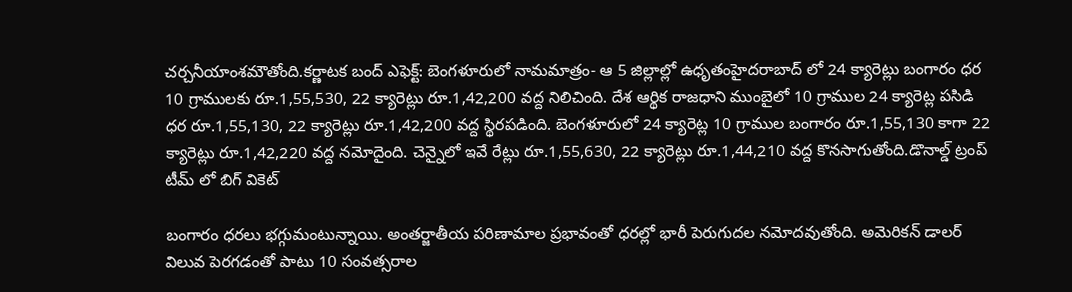చర్చనీయాంశమౌతోంది.కర్ణాటక బంద్ ఎఫెక్ట్: బెంగళూరులో నామమాత్రం- ఆ 5 జిల్లాల్లో ఉధృతంహైదరాబాద్ లో 24 క్యారెట్లు బంగారం ధర 10 గ్రాములకు రూ.1,55,530, 22 క్యారెట్లు రూ.1,42,200 వద్ద నిలిచింది. దేశ ఆర్థిక రాజధాని ముంబైలో 10 గ్రాముల 24 క్యారెట్ల పసిడి ధర రూ.1,55,130, 22 క్యారెట్లు రూ.1,42,200 వద్ద స్థిరపడింది. బెంగళూరులో 24 క్యారెట్ల 10 గ్రాముల బంగారం రూ.1,55,130 కాగా 22 క్యారెట్లు రూ.1,42,220 వద్ద నమోదైంది. చెన్నైలో ఇవే రేట్లు రూ.1,55,630, 22 క్యారెట్లు రూ.1,44,210 వద్ద కొనసాగుతోంది.డొనాల్డ్ ట్రంప్ టీమ్ లో బిగ్ వికెట్

బంగారం ధరలు భగ్గుమంటున్నాయి. అంతర్జాతీయ పరిణామాల ప్రభావంతో ధరల్లో భారీ పెరుగుదల నమోదవుతోంది. అమెరికన్ డాలర్ విలువ పెరగడంతో పాటు 10 సంవత్సరాల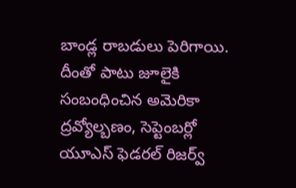బాండ్ల రాబడులు పెరిగాయి. దీంతో పాటు జూలైకి సంబంధించిన అమెరికా ద్రవ్యోల్బణం, సెప్టెంబర్లో యూఎస్ ఫెడరల్ రిజర్వ్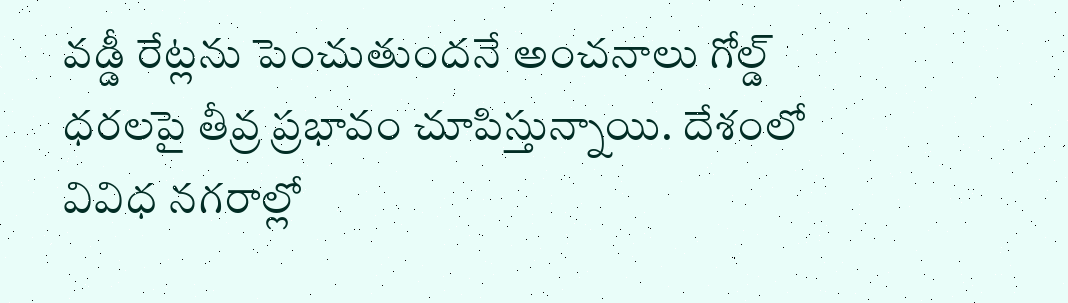వడ్డీ రేట్లను పెంచుతుందనే అంచనాలు గోల్డ్ ధరలపై తీవ్ర ప్రభావం చూపిస్తున్నాయి. దేశంలో వివిధ నగరాల్లో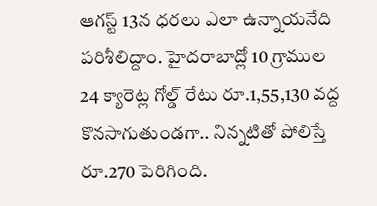ఆగస్ట్ 13న ధరలు ఎలా ఉన్నాయనేది పరిశీలిద్దాం. హైదరాబాద్లో 10 గ్రాముల 24 క్యారెట్ల గోల్డ్ రేటు రూ.1,55,130 వద్ద కొనసాగుతుండగా.. నిన్నటితో పోలిస్తే రూ.270 పెరిగింది.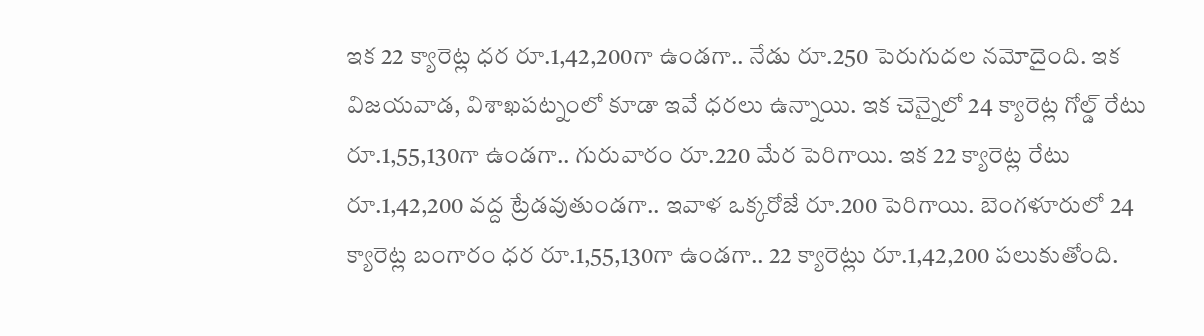ఇక 22 క్యారెట్ల ధర రూ.1,42,200గా ఉండగా.. నేడు రూ.250 పెరుగుదల నమోదైంది. ఇక విజయవాడ, విశాఖపట్నంలో కూడా ఇవే ధరలు ఉన్నాయి. ఇక చెన్నైలో 24 క్యారెట్ల గోల్డ్ రేటు రూ.1,55,130గా ఉండగా.. గురువారం రూ.220 మేర పెరిగాయి. ఇక 22 క్యారెట్ల రేటు రూ.1,42,200 వద్ద ట్రేడవుతుండగా.. ఇవాళ ఒక్కరోజే రూ.200 పెరిగాయి. బెంగళూరులో 24 క్యారెట్ల బంగారం ధర రూ.1,55,130గా ఉండగా.. 22 క్యారెట్లు రూ.1,42,200 పలుకుతోంది.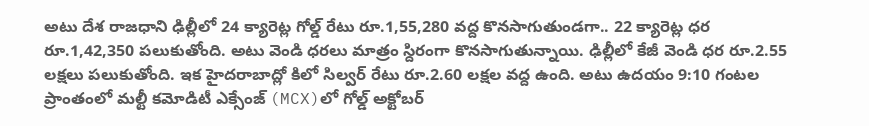అటు దేశ రాజధాని ఢిల్లీలో 24 క్యారెట్ల గోల్డ్ రేటు రూ.1,55,280 వద్ద కొనసాగుతుండగా.. 22 క్యారెట్ల ధర రూ.1,42,350 పలుకుతోంది. అటు వెండి ధరలు మాత్రం స్దిరంగా కొనసాగుతున్నాయి. ఢిల్లీలో కేజీ వెండి ధర రూ.2.55 లక్షలు పలుకుతోంది. ఇక హైదరాబాద్లో కిలో సిల్వర్ రేటు రూ.2.60 లక్షల వద్ద ఉంది. అటు ఉదయం 9:10 గంటల ప్రాంతంలో మల్టీ కమోడిటీ ఎక్సేంజ్ (MCX)లో గోల్డ్ అక్టోబర్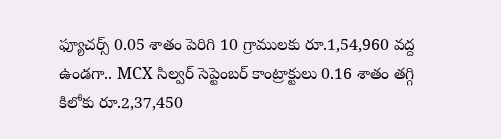ఫ్యూచర్స్ 0.05 శాతం పెరిగి 10 గ్రాములకు రూ.1,54,960 వద్ద ఉండగా.. MCX సిల్వర్ సెప్టెంబర్ కాంట్రాక్టులు 0.16 శాతం తగ్గి కిలోకు రూ.2,37,450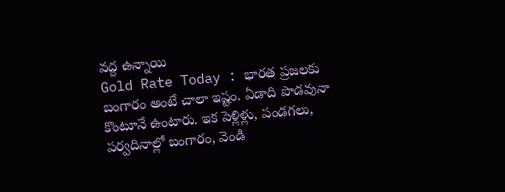వద్ద ఉన్నాయి
Gold Rate Today : భారత ప్రజలకు బంగారం అంటే చాలా ఇష్టం. ఏడాది పొడవునా కొంటూనే ఉంటారు. ఇక పెళ్లిళ్లు, పండగలు, పర్వదినాల్లో బంగారం, వెండి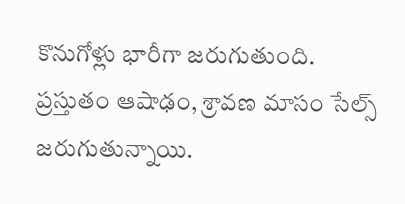కొనుగోళ్లు భారీగా జరుగుతుంది. ప్రస్తుతం ఆషాఢం, శ్రావణ మాసం సేల్స్ జరుగుతున్నాయి.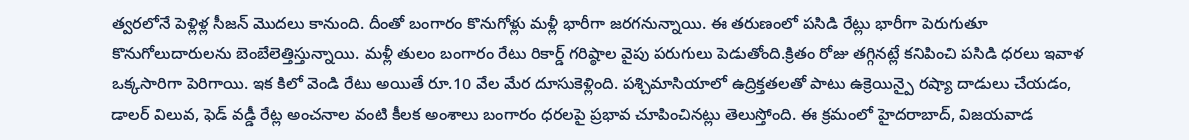త్వరలోనే పెళ్లిళ్ల సీజన్ మొదలు కానుంది. దీంతో బంగారం కొనుగోళ్లు మళ్లీ భారీగా జరగనున్నాయి. ఈ తరుణంలో పసిడి రేట్లు భారీగా పెరుగుతూ కొనుగోలుదారులను బెంబేలెత్తిస్తున్నాయి. మళ్లీ తులం బంగారం రేటు రికార్డ్ గరిష్ఠాల వైపు పరుగులు పెడుతోంది.క్రితం రోజు తగ్గినట్లే కనిపించి పసిడి ధరలు ఇవాళ ఒక్కసారిగా పెరిగాయి. ఇక కిలో వెండి రేటు అయితే రూ.10 వేల మేర దూసుకెళ్లింది. పశ్చిమాసియాలో ఉద్రిక్తతలతో పాటు ఉక్రెయిన్పై రష్యా దాడులు చేయడం, డాలర్ విలువ, ఫెడ్ వడ్డీ రేట్ల అంచనాల వంటి కీలక అంశాలు బంగారం ధరలపై ప్రభావ చూపించినట్లు తెలుస్తోంది. ఈ క్రమంలో హైదరాబాద్, విజయవాడ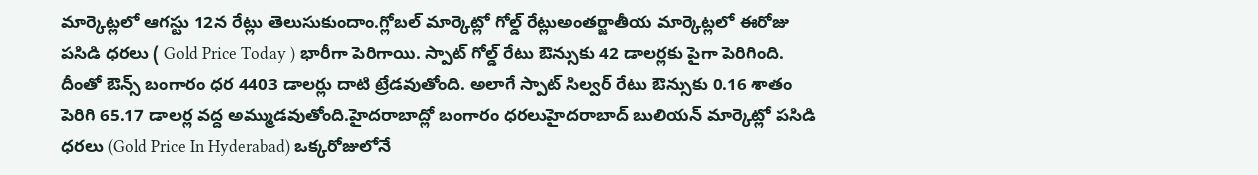మార్కెట్లలో ఆగస్టు 12న రేట్లు తెలుసుకుందాం.గ్లోబల్ మార్కెట్లో గోల్డ్ రేట్లుఅంతర్జాతీయ మార్కెట్లలో ఈరోజు పసిడి ధరలు ( Gold Price Today ) భారీగా పెరిగాయి. స్పాట్ గోల్డ్ రేటు ఔన్సుకు 42 డాలర్లకు పైగా పెరిగింది. దీంతో ఔన్స్ బంగారం ధర 4403 డాలర్లు దాటి ట్రేడవుతోంది. అలాగే స్పాట్ సిల్వర్ రేటు ఔన్సుకు 0.16 శాతం పెరిగి 65.17 డాలర్ల వద్ద అమ్ముడవుతోంది.హైదరాబాద్లో బంగారం ధరలుహైదరాబాద్ బులియన్ మార్కెట్లో పసిడి ధరలు (Gold Price In Hyderabad) ఒక్కరోజులోనే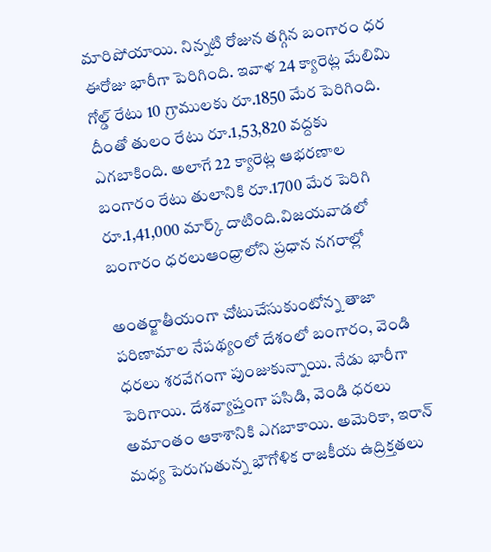మారిపోయాయి. నిన్నటి రోజున తగ్గిన బంగారం ధర ఈరోజు భారీగా పెరిగింది. ఇవాళ 24 క్యారెట్ల మేలిమి గోల్డ్ రేటు 10 గ్రాములకు రూ.1850 మేర పెరిగింది. దీంతో తులం రేటు రూ.1,53,820 వద్దకు ఎగబాకింది. అలాగే 22 క్యారెట్ల ఆభరణాల బంగారం రేటు తులానికి రూ.1700 మేర పెరిగి రూ.1,41,000 మార్క్ దాటింది.విజయవాడలో బంగారం ధరలుఆంధ్రాలోని ప్రధాన నగరాల్లో

అంతర్జాతీయంగా చోటుచేసుకుంటోన్న తాజా పరిణామాల నేపథ్యంలో దేశంలో బంగారం, వెండి ధరలు శరవేగంగా పుంజుకున్నాయి. నేడు భారీగా పెరిగాయి. దేశవ్యాప్తంగా పసిడి, వెండి ధరలు అమాంతం ఆకాశానికి ఎగబాకాయి. అమెరికా, ఇరాన్ మధ్య పెరుగుతున్న భౌగోళిక రాజకీయ ఉద్రిక్తతలు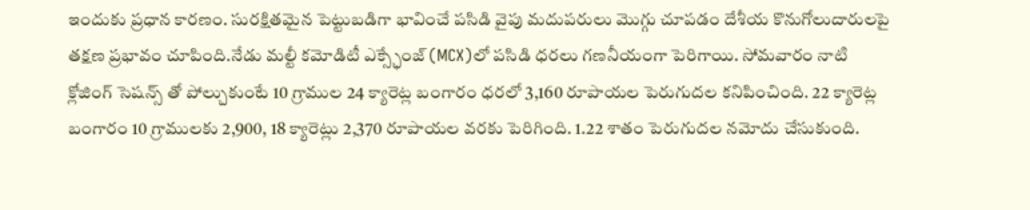ఇందుకు ప్రధాన కారణం. సురక్షితమైన పెట్టుబడిగా భావించే పసిడి వైపు మదుపరులు మొగ్గు చూపడం దేశీయ కొనుగోలుదారులపై తక్షణ ప్రభావం చూపింది.నేడు మల్టీ కమోడిటీ ఎక్స్ఛేంజ్ (MCX)లో పసిడి ధరలు గణనీయంగా పెరిగాయి. సోమవారం నాటి క్లోజింగ్ సెషన్స్ తో పోల్చుకుంటే 10 గ్రాముల 24 క్యారెట్ల బంగారం ధరలో 3,160 రూపాయల పెరుగుదల కనిపించింది. 22 క్యారెట్ల బంగారం 10 గ్రాములకు 2,900, 18 క్యారెట్లు 2,370 రూపాయల వరకు పెరిగింది. 1.22 శాతం పెరుగుదల నమోదు చేసుకుంది.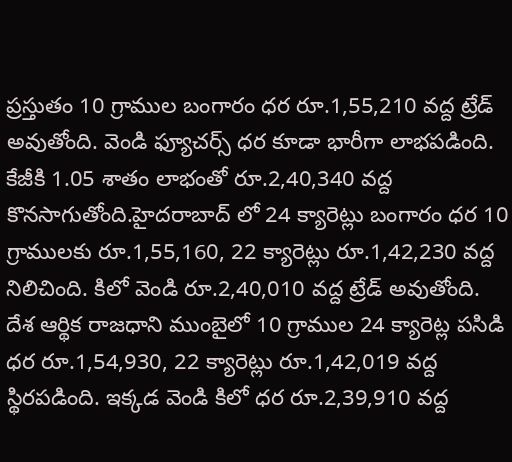ప్రస్తుతం 10 గ్రాముల బంగారం ధర రూ.1,55,210 వద్ద ట్రేడ్ అవుతోంది. వెండి ఫ్యూచర్స్ ధర కూడా భారీగా లాభపడింది. కేజీకి 1.05 శాతం లాభంతో రూ.2,40,340 వద్ద కొనసాగుతోంది.హైదరాబాద్ లో 24 క్యారెట్లు బంగారం ధర 10 గ్రాములకు రూ.1,55,160, 22 క్యారెట్లు రూ.1,42,230 వద్ద నిలిచింది. కిలో వెండి రూ.2,40,010 వద్ద ట్రేడ్ అవుతోంది. దేశ ఆర్థిక రాజధాని ముంబైలో 10 గ్రాముల 24 క్యారెట్ల పసిడి ధర రూ.1,54,930, 22 క్యారెట్లు రూ.1,42,019 వద్ద స్థిరపడింది. ఇక్కడ వెండి కిలో ధర రూ.2,39,910 వద్ద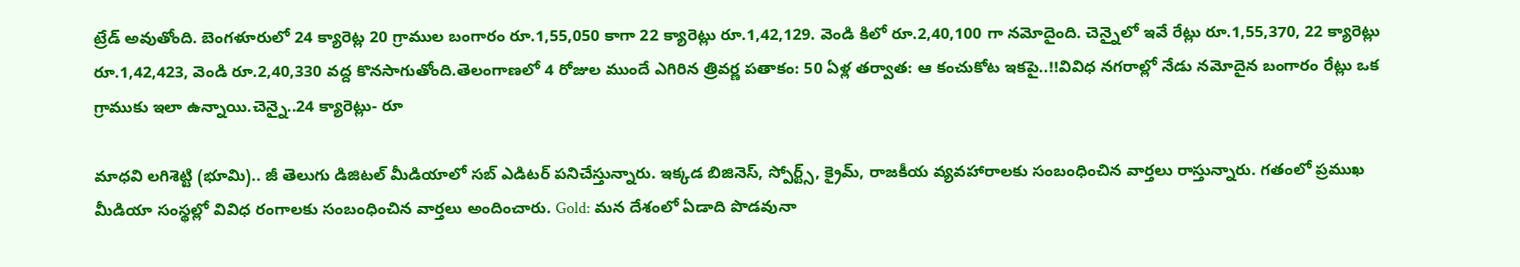ట్రేడ్ అవుతోంది. బెంగళూరులో 24 క్యారెట్ల 20 గ్రాముల బంగారం రూ.1,55,050 కాగా 22 క్యారెట్లు రూ.1,42,129. వెండి కిలో రూ.2,40,100 గా నమోదైంది. చెన్నైలో ఇవే రేట్లు రూ.1,55,370, 22 క్యారెట్లు రూ.1,42,423, వెండి రూ.2,40,330 వద్ద కొనసాగుతోంది.తెలంగాణలో 4 రోజుల ముందే ఎగిరిన త్రివర్ణ పతాకం: 50 ఏళ్ల తర్వాత: ఆ కంచుకోట ఇకపై..!!వివిధ నగరాల్లో నేడు నమోదైన బంగారం రేట్లు ఒక గ్రాముకు ఇలా ఉన్నాయి.చెన్నై..24 క్యారెట్లు- రూ

మాధవి లగిశెట్టి (భూమి).. జీ తెలుగు డిజిటల్ మీడియాలో సబ్ ఎడిటర్ పనిచేస్తున్నారు. ఇక్కడ బిజినెస్, స్పోర్ట్స్, క్రైమ్, రాజకీయ వ్యవహారాలకు సంబంధించిన వార్తలు రాస్తున్నారు. గతంలో ప్రముఖ మీడియా సంస్థల్లో వివిధ రంగాలకు సంబంధించిన వార్తలు అందించారు. Gold: మన దేశంలో ఏడాది పొడవునా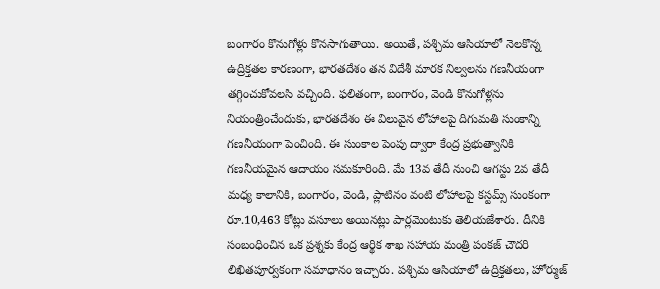బంగారం కొనుగోళ్లు కొనసాగుతాయి. అయితే, పశ్చిమ ఆసియాలో నెలకొన్న ఉద్రిక్తతల కారణంగా, భారతదేశం తన విదేశీ మారక నిల్వలను గణనీయంగా తగ్గించుకోవలసి వచ్చింది. ఫలితంగా, బంగారం, వెండి కొనుగోళ్లను నియంత్రించేందుకు, భారతదేశం ఈ విలువైన లోహాలపై దిగుమతి సుంకాన్ని గణనీయంగా పెంచింది. ఈ సుంకాల పెంపు ద్వారా కేంద్ర ప్రభుత్వానికి గణనీయమైన ఆదాయం సమకూరింది. మే 13వ తేదీ నుంచి ఆగస్టు 2వ తేదీ మధ్య కాలానికి, బంగారం, వెండి, ప్లాటినం వంటి లోహాలపై కస్టమ్స్ సుంకంగా రూ.10,463 కోట్లు వసూలు అయినట్లు పార్లమెంటుకు తెలియజేశారు. దీనికి సంబంధించిన ఒక ప్రశ్నకు కేంద్ర ఆర్థిక శాఖ సహాయ మంత్రి పంకజ్ చౌదరి లిఖితపూర్వకంగా సమాధానం ఇచ్చారు. పశ్చిమ ఆసియాలో ఉద్రిక్తతలు, హోర్ముజ్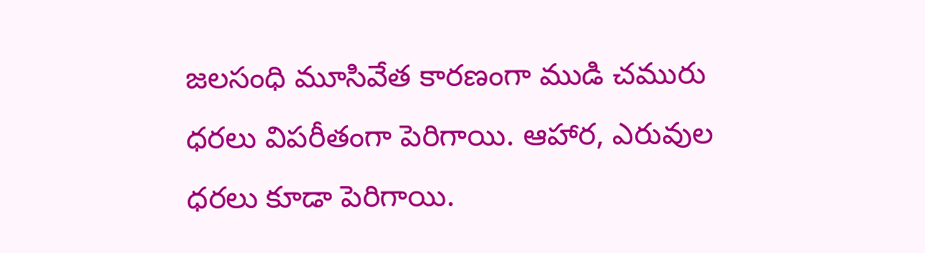జలసంధి మూసివేత కారణంగా ముడి చమురు ధరలు విపరీతంగా పెరిగాయి. ఆహార, ఎరువుల ధరలు కూడా పెరిగాయి.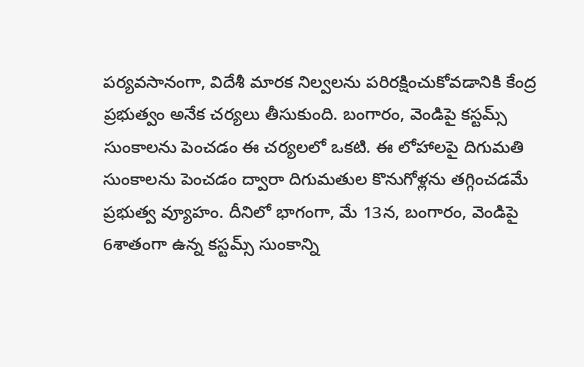పర్యవసానంగా, విదేశీ మారక నిల్వలను పరిరక్షించుకోవడానికి కేంద్ర ప్రభుత్వం అనేక చర్యలు తీసుకుంది. బంగారం, వెండిపై కస్టమ్స్ సుంకాలను పెంచడం ఈ చర్యలలో ఒకటి. ఈ లోహాలపై దిగుమతి సుంకాలను పెంచడం ద్వారా దిగుమతుల కొనుగోళ్లను తగ్గించడమే ప్రభుత్వ వ్యూహం. దీనిలో భాగంగా, మే 13న, బంగారం, వెండిపై 6శాతంగా ఉన్న కస్టమ్స్ సుంకాన్ని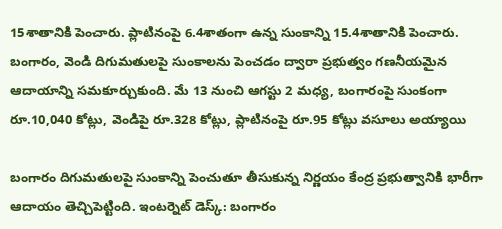15శాతానికి పెంచారు. ప్లాటినంపై 6.4శాతంగా ఉన్న సుంకాన్ని 15.4శాతానికి పెంచారు. బంగారం, వెండి దిగుమతులపై సుంకాలను పెంచడం ద్వారా ప్రభుత్వం గణనీయమైన ఆదాయాన్ని సమకూర్చుకుంది. మే 13 నుంచి ఆగస్టు 2 మధ్య, బంగారంపై సుంకంగా రూ.10,040 కోట్లు, వెండిపై రూ.328 కోట్లు, ప్లాటినంపై రూ.95 కోట్లు వసూలు అయ్యాయి

బంగారం దిగుమతులపై సుంకాన్ని పెంచుతూ తీసుకున్న నిర్ణయం కేంద్ర ప్రభుత్వానికి భారీగా ఆదాయం తెచ్చిపెట్టింది. ఇంటర్నెట్ డెస్క్: బంగారం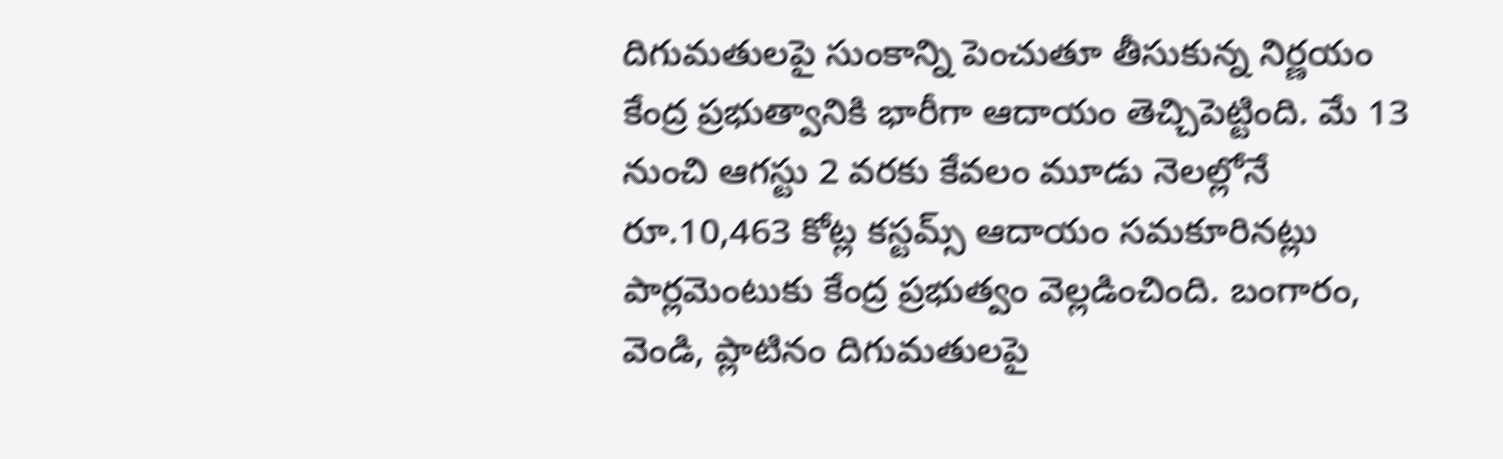దిగుమతులపై సుంకాన్ని పెంచుతూ తీసుకున్న నిర్ణయం కేంద్ర ప్రభుత్వానికి భారీగా ఆదాయం తెచ్చిపెట్టింది. మే 13 నుంచి ఆగస్టు 2 వరకు కేవలం మూడు నెలల్లోనే రూ.10,463 కోట్ల కస్టమ్స్ ఆదాయం సమకూరినట్లు పార్లమెంటుకు కేంద్ర ప్రభుత్వం వెల్లడించింది. బంగారం, వెండి, ప్లాటినం దిగుమతులపై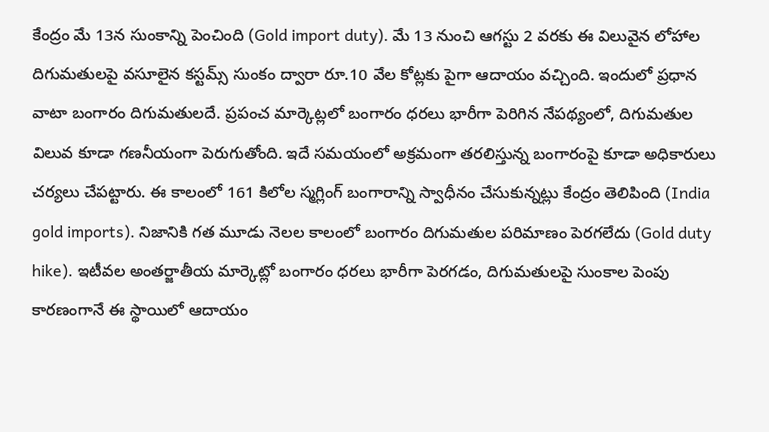కేంద్రం మే 13న సుంకాన్ని పెంచింది (Gold import duty). మే 13 నుంచి ఆగస్టు 2 వరకు ఈ విలువైన లోహాల దిగుమతులపై వసూలైన కస్టమ్స్ సుంకం ద్వారా రూ.10 వేల కోట్లకు పైగా ఆదాయం వచ్చింది. ఇందులో ప్రధాన వాటా బంగారం దిగుమతులదే. ప్రపంచ మార్కెట్లలో బంగారం ధరలు భారీగా పెరిగిన నేపథ్యంలో, దిగుమతుల విలువ కూడా గణనీయంగా పెరుగుతోంది. ఇదే సమయంలో అక్రమంగా తరలిస్తున్న బంగారంపై కూడా అధికారులు చర్యలు చేపట్టారు. ఈ కాలంలో 161 కిలోల స్మగ్లింగ్ బంగారాన్ని స్వాధీనం చేసుకున్నట్లు కేంద్రం తెలిపింది (India gold imports). నిజానికి గత మూడు నెలల కాలంలో బంగారం దిగుమతుల పరిమాణం పెరగలేదు (Gold duty hike). ఇటీవల అంతర్జాతీయ మార్కెట్లో బంగారం ధరలు భారీగా పెరగడం, దిగుమతులపై సుంకాల పెంపు కారణంగానే ఈ స్థాయిలో ఆదాయం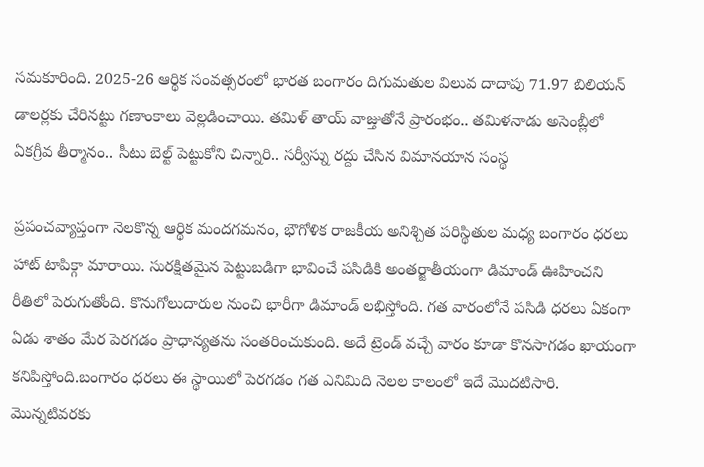సమకూరింది. 2025-26 ఆర్థిక సంవత్సరంలో భారత బంగారం దిగుమతుల విలువ దాదాపు 71.97 బిలియన్ డాలర్లకు చేరినట్టు గణాంకాలు వెల్లడించాయి. తమిళ్ తాయ్ వాజ్తుతోనే ప్రారంభం.. తమిళనాడు అసెంబ్లీలో ఏకగ్రీవ తీర్మానం.. సీటు బెల్ట్ పెట్టుకోని చిన్నారి.. సర్వీస్ను రద్దు చేసిన విమానయాన సంస్థ

ప్రపంచవ్యాప్తంగా నెలకొన్న ఆర్థిక మందగమనం, భౌగోళిక రాజకీయ అనిశ్చిత పరిస్థితుల మధ్య బంగారం ధరలు హాట్ టాపిక్గా మారాయి. సురక్షితమైన పెట్టుబడిగా భావించే పసిడికి అంతర్జాతీయంగా డిమాండ్ ఊహించని రీతిలో పెరుగుతోంది. కొనుగోలుదారుల నుంచి భారీగా డిమాండ్ లభిస్తోంది. గత వారంలోనే పసిడి ధరలు ఏకంగా ఏడు శాతం మేర పెరగడం ప్రాధాన్యతను సంతరించుకుంది. అదే ట్రెండ్ వచ్చే వారం కూడా కొనసాగడం ఖాయంగా కనిపిస్తోంది.బంగారం ధరలు ఈ స్థాయిలో పెరగడం గత ఎనిమిది నెలల కాలంలో ఇదే మొదటిసారి. మొన్నటివరకు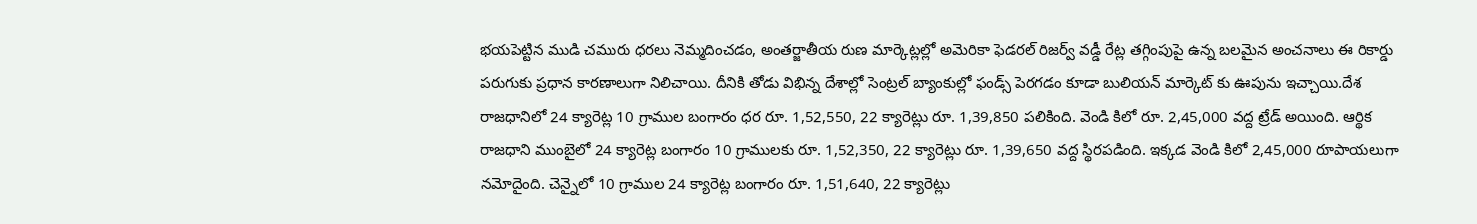భయపెట్టిన ముడి చమురు ధరలు నెమ్మదించడం, అంతర్జాతీయ రుణ మార్కెట్లల్లో అమెరికా ఫెడరల్ రిజర్వ్ వడ్డీ రేట్ల తగ్గింపుపై ఉన్న బలమైన అంచనాలు ఈ రికార్డు పరుగుకు ప్రధాన కారణాలుగా నిలిచాయి. దీనికి తోడు విభిన్న దేశాల్లో సెంట్రల్ బ్యాంకుల్లో ఫండ్స్ పెరగడం కూడా బులియన్ మార్కెట్ కు ఊపును ఇచ్చాయి.దేశ రాజధానిలో 24 క్యారెట్ల 10 గ్రాముల బంగారం ధర రూ. 1,52,550, 22 క్యారెట్లు రూ. 1,39,850 పలికింది. వెండి కిలో రూ. 2,45,000 వద్ద ట్రేడ్ అయింది. ఆర్థిక రాజధాని ముంబైలో 24 క్యారెట్ల బంగారం 10 గ్రాములకు రూ. 1,52,350, 22 క్యారెట్లు రూ. 1,39,650 వద్ద స్థిరపడింది. ఇక్కడ వెండి కిలో 2,45,000 రూపాయలుగా నమోదైంది. చెన్నైలో 10 గ్రాముల 24 క్యారెట్ల బంగారం రూ. 1,51,640, 22 క్యారెట్లు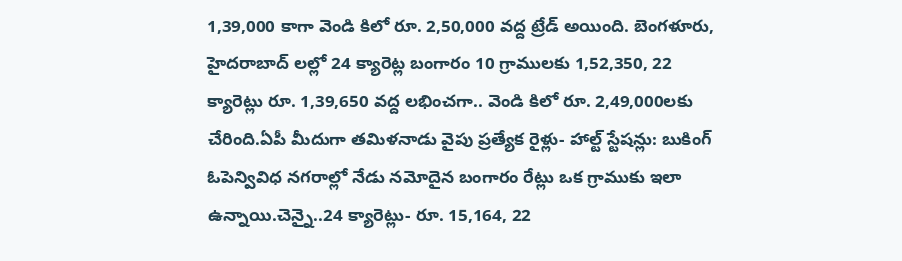1,39,000 కాగా వెండి కిలో రూ. 2,50,000 వద్ద ట్రేడ్ అయింది. బెంగళూరు, హైదరాబాద్ లల్లో 24 క్యారెట్ల బంగారం 10 గ్రాములకు 1,52,350, 22 క్యారెట్లు రూ. 1,39,650 వద్ద లభించగా.. వెండి కిలో రూ. 2,49,000లకు చేరింది.ఏపీ మీదుగా తమిళనాడు వైపు ప్రత్యేక రైళ్లు- హాల్ట్ స్టేషన్లు: బుకింగ్ ఓపెన్వివిధ నగరాల్లో నేడు నమోదైన బంగారం రేట్లు ఒక గ్రాముకు ఇలా ఉన్నాయి.చెన్నై..24 క్యారెట్లు- రూ. 15,164, 22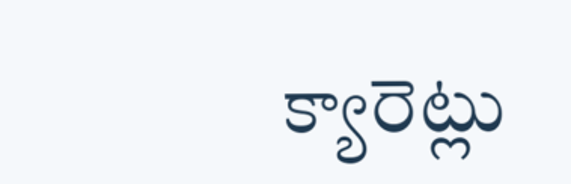క్యారెట్లు